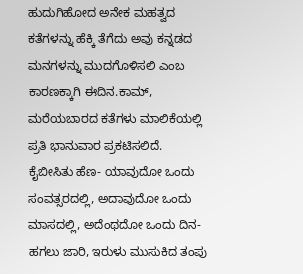ಹುದುಗಿಹೋದ ಅನೇಕ ಮಹತ್ವದ ಕತೆಗಳನ್ನು ಹೆಕ್ಕಿ ತೆಗೆದು ಅವು ಕನ್ನಡದ ಮನಗಳನ್ನು ಮುದಗೊಳಿಸಲಿ ಎಂಬ ಕಾರಣಕ್ಕಾಗಿ ಈದಿನ.ಕಾಮ್, ಮರೆಯಬಾರದ ಕತೆಗಳು ಮಾಲಿಕೆಯಲ್ಲಿ ಪ್ರತಿ ಭಾನುವಾರ ಪ್ರಕಟಿಸಲಿದೆ.
ಕೈಬೀಸಿತು ಹೆಣ- ಯಾವುದೋ ಒಂದು ಸಂವತ್ಸರದಲ್ಲಿ, ಅದಾವುದೋ ಒಂದು ಮಾಸದಲ್ಲಿ, ಅದೆಂಥದೋ ಒಂದು ದಿನ-ಹಗಲು ಜಾರಿ, ಇರುಳು ಮುಸುಕಿದ ತಂಪು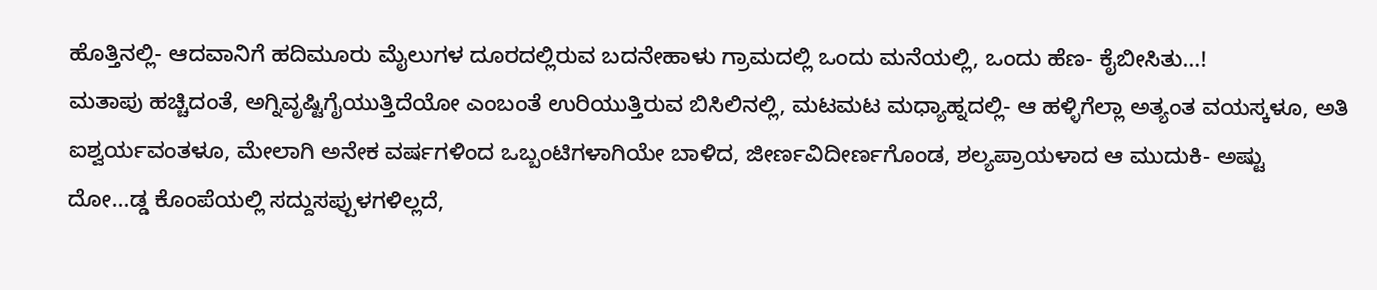ಹೊತ್ತಿನಲ್ಲಿ- ಆದವಾನಿಗೆ ಹದಿಮೂರು ಮೈಲುಗಳ ದೂರದಲ್ಲಿರುವ ಬದನೇಹಾಳು ಗ್ರಾಮದಲ್ಲಿ ಒಂದು ಮನೆಯಲ್ಲಿ, ಒಂದು ಹೆಣ- ಕೈಬೀಸಿತು…!
ಮತಾಪು ಹಚ್ಚಿದಂತೆ, ಅಗ್ನಿವೃಷ್ಟಿಗೈಯುತ್ತಿದೆಯೋ ಎಂಬಂತೆ ಉರಿಯುತ್ತಿರುವ ಬಿಸಿಲಿನಲ್ಲಿ, ಮಟಮಟ ಮಧ್ಯಾಹ್ನದಲ್ಲಿ- ಆ ಹಳ್ಳಿಗೆಲ್ಲಾ ಅತ್ಯಂತ ವಯಸ್ಕಳೂ, ಅತಿ ಐಶ್ವರ್ಯವಂತಳೂ, ಮೇಲಾಗಿ ಅನೇಕ ವರ್ಷಗಳಿಂದ ಒಬ್ಬಂಟಿಗಳಾಗಿಯೇ ಬಾಳಿದ, ಜೀರ್ಣವಿದೀರ್ಣಗೊಂಡ, ಶಲ್ಯಪ್ರಾಯಳಾದ ಆ ಮುದುಕಿ- ಅಷ್ಟು ದೋ…ಡ್ಡ ಕೊಂಪೆಯಲ್ಲಿ ಸದ್ದುಸಪ್ಪುಳಗಳಿಲ್ಲದೆ,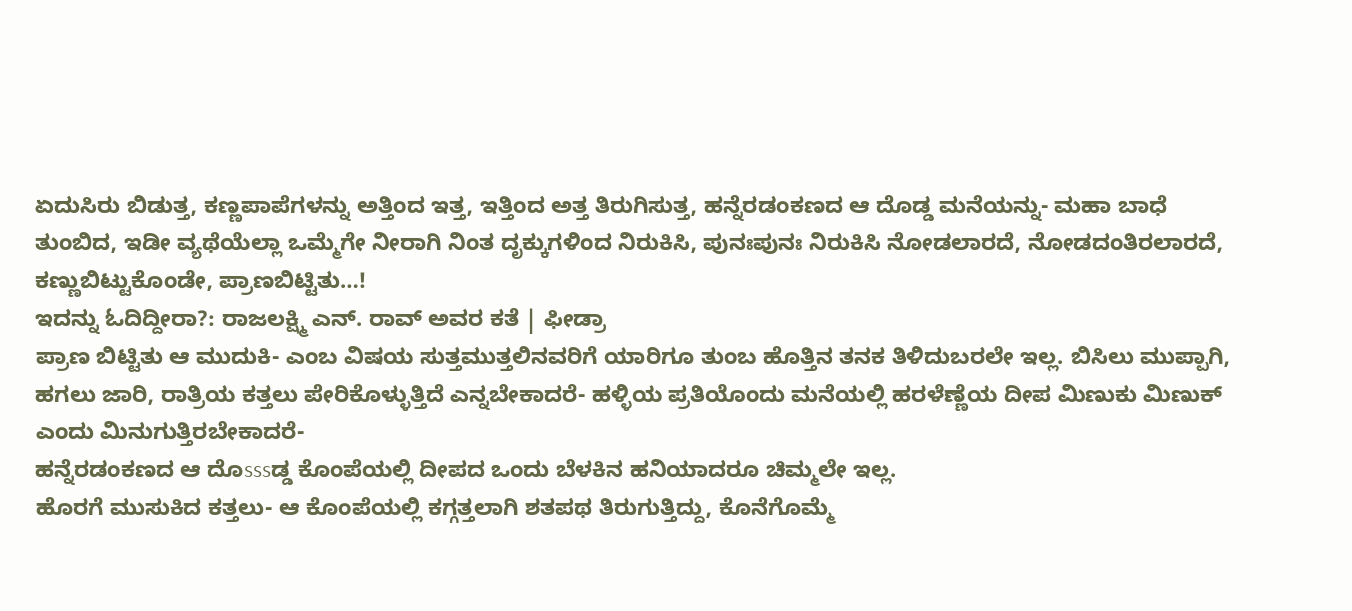ಏದುಸಿರು ಬಿಡುತ್ತ, ಕಣ್ಣಪಾಪೆಗಳನ್ನು ಅತ್ತಿಂದ ಇತ್ತ, ಇತ್ತಿಂದ ಅತ್ತ ತಿರುಗಿಸುತ್ತ, ಹನ್ನೆರಡಂಕಣದ ಆ ದೊಡ್ಡ ಮನೆಯನ್ನು- ಮಹಾ ಬಾಧೆ ತುಂಬಿದ, ಇಡೀ ವ್ಯಥೆಯೆಲ್ಲಾ ಒಮ್ಮೆಗೇ ನೀರಾಗಿ ನಿಂತ ದೃಕ್ಕುಗಳಿಂದ ನಿರುಕಿಸಿ, ಪುನಃಪುನಃ ನಿರುಕಿಸಿ ನೋಡಲಾರದೆ, ನೋಡದಂತಿರಲಾರದೆ, ಕಣ್ಣುಬಿಟ್ಟುಕೊಂಡೇ, ಪ್ರಾಣಬಿಟ್ಟಿತು…!
ಇದನ್ನು ಓದಿದ್ದೀರಾ?: ರಾಜಲಕ್ಷ್ಮಿ ಎನ್. ರಾವ್ ಅವರ ಕತೆ | ಫೀಡ್ರಾ
ಪ್ರಾಣ ಬಿಟ್ಟಿತು ಆ ಮುದುಕಿ- ಎಂಬ ವಿಷಯ ಸುತ್ತಮುತ್ತಲಿನವರಿಗೆ ಯಾರಿಗೂ ತುಂಬ ಹೊತ್ತಿನ ತನಕ ತಿಳಿದುಬರಲೇ ಇಲ್ಲ. ಬಿಸಿಲು ಮುಪ್ಪಾಗಿ, ಹಗಲು ಜಾರಿ, ರಾತ್ರಿಯ ಕತ್ತಲು ಪೇರಿಕೊಳ್ಳುತ್ತಿದೆ ಎನ್ನಬೇಕಾದರೆ- ಹಳ್ಳಿಯ ಪ್ರತಿಯೊಂದು ಮನೆಯಲ್ಲಿ ಹರಳೆಣ್ಣೆಯ ದೀಪ ಮಿಣುಕು ಮಿಣುಕ್ ಎಂದು ಮಿನುಗುತ್ತಿರಬೇಕಾದರೆ-
ಹನ್ನೆರಡಂಕಣದ ಆ ದೊsssಡ್ಡ ಕೊಂಪೆಯಲ್ಲಿ ದೀಪದ ಒಂದು ಬೆಳಕಿನ ಹನಿಯಾದರೂ ಚಿಮ್ಮಲೇ ಇಲ್ಲ.
ಹೊರಗೆ ಮುಸುಕಿದ ಕತ್ತಲು- ಆ ಕೊಂಪೆಯಲ್ಲಿ ಕಗ್ಗತ್ತಲಾಗಿ ಶತಪಥ ತಿರುಗುತ್ತಿದ್ದು, ಕೊನೆಗೊಮ್ಮೆ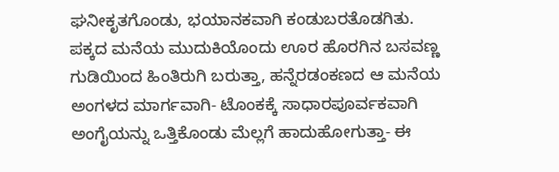ಘನೀಕೃತಗೊಂಡು, ಭಯಾನಕವಾಗಿ ಕಂಡುಬರತೊಡಗಿತು.
ಪಕ್ಕದ ಮನೆಯ ಮುದುಕಿಯೊಂದು ಊರ ಹೊರಗಿನ ಬಸವಣ್ಣ ಗುಡಿಯಿಂದ ಹಿಂತಿರುಗಿ ಬರುತ್ತಾ, ಹನ್ನೆರಡಂಕಣದ ಆ ಮನೆಯ ಅಂಗಳದ ಮಾರ್ಗವಾಗಿ- ಟೊಂಕಕ್ಕೆ ಸಾಧಾರಪೂರ್ವಕವಾಗಿ ಅಂಗೈಯನ್ನು ಒತ್ತಿಕೊಂಡು ಮೆಲ್ಲಗೆ ಹಾದುಹೋಗುತ್ತಾ- ಈ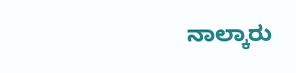ನಾಲ್ಕಾರು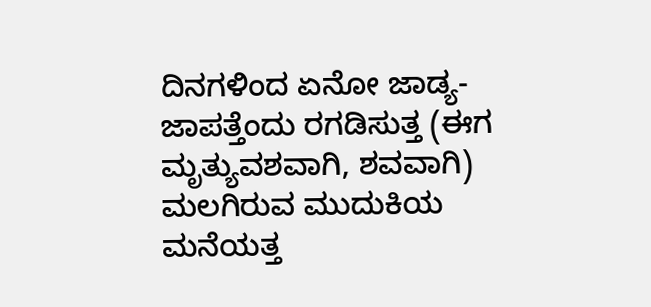ದಿನಗಳಿಂದ ಏನೋ ಜಾಡ್ಯ-ಜಾಪತ್ತೆಂದು ರಗಡಿಸುತ್ತ (ಈಗ ಮೃತ್ಯುವಶವಾಗಿ, ಶವವಾಗಿ) ಮಲಗಿರುವ ಮುದುಕಿಯ ಮನೆಯತ್ತ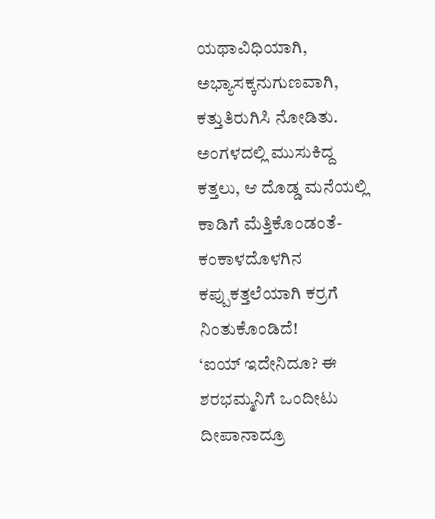ಯಥಾವಿಧಿಯಾಗಿ, ಅಭ್ಯಾಸಕ್ಕನುಗುಣವಾಗಿ, ಕತ್ತುತಿರುಗಿಸಿ ನೋಡಿತು.
ಅಂಗಳದಲ್ಲಿ ಮುಸುಕಿದ್ದ ಕತ್ತಲು, ಆ ದೊಡ್ಡ ಮನೆಯಲ್ಲಿ ಕಾಡಿಗೆ ಮೆತ್ತಿಕೊಂಡಂತೆ-ಕಂಕಾಳದೊಳಗಿನ ಕಪ್ಪುಕತ್ತಲೆಯಾಗಿ ಕರ್ರಗೆ ನಿಂತುಕೊಂಡಿದೆ!
‘ಐಯ್ ಇದೇನಿದೂ? ಈ ಶರಭಮ್ಮನಿಗೆ ಒಂದೀಟು ದೀಪಾನಾದ್ರೂ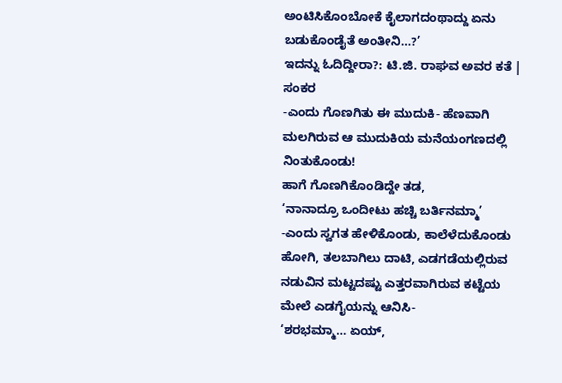ಅಂಟಿಸಿಕೊಂಬೋಕೆ ಕೈಲಾಗದಂಥಾದ್ದು ಏನು ಬಡುಕೊಂಡೈತೆ ಅಂತೀನಿ…?’
ಇದನ್ನು ಓದಿದ್ದೀರಾ?: ಟಿ.ಜಿ. ರಾಘವ ಅವರ ಕತೆ | ಸಂಕರ
-ಎಂದು ಗೊಣಗಿತು ಈ ಮುದುಕಿ- ಹೆಣವಾಗಿ ಮಲಗಿರುವ ಆ ಮುದುಕಿಯ ಮನೆಯಂಗಣದಲ್ಲಿ ನಿಂತುಕೊಂಡು!
ಹಾಗೆ ಗೊಣಗಿಕೊಂಡಿದ್ದೇ ತಡ,
‘ನಾನಾದ್ರೂ ಒಂದೀಟು ಹಚ್ಚಿ ಬರ್ತಿನಮ್ಮಾ’
-ಎಂದು ಸ್ವಗತ ಹೇಳಿಕೊಂಡು, ಕಾಲೆಳೆದುಕೊಂಡು ಹೋಗಿ, ತಲಬಾಗಿಲು ದಾಟಿ, ಎಡಗಡೆಯಲ್ಲಿರುವ ನಡುವಿನ ಮಟ್ಟದಷ್ಟು ಎತ್ತರವಾಗಿರುವ ಕಟ್ಟೆಯ ಮೇಲೆ ಎಡಗೈಯನ್ನು ಆನಿಸಿ-
‘ಶರಭಮ್ಮಾ… ಏಯ್,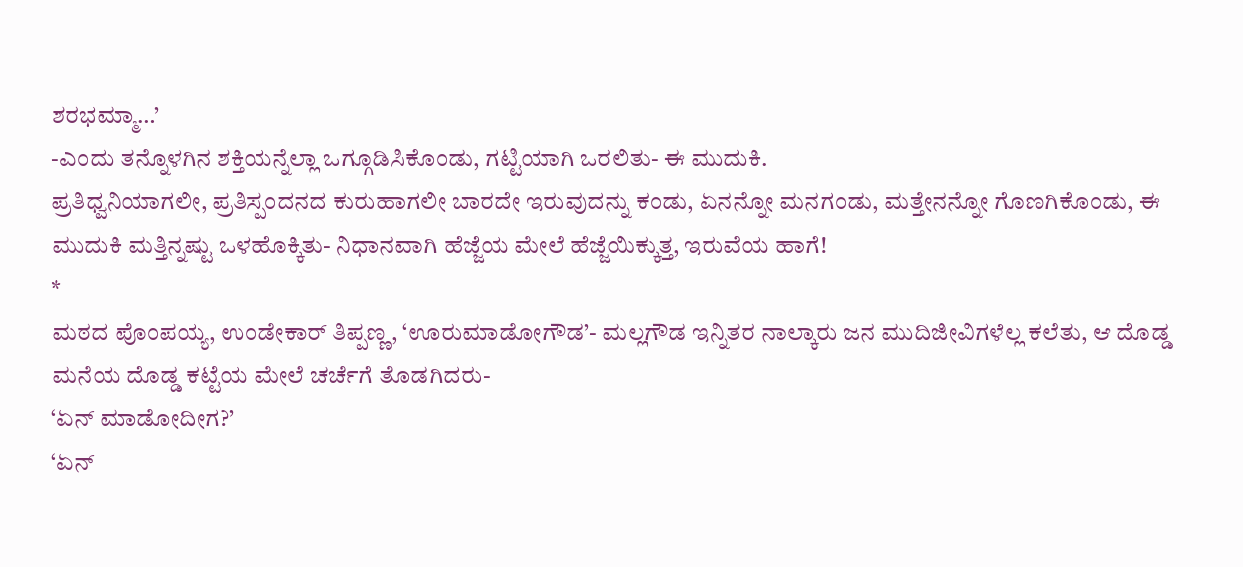ಶರಭಮ್ಮಾ…’
-ಎಂದು ತನ್ನೊಳಗಿನ ಶಕ್ತಿಯನ್ನೆಲ್ಲಾ ಒಗ್ಗೂಡಿಸಿಕೊಂಡು, ಗಟ್ಟಿಯಾಗಿ ಒರಲಿತು- ಈ ಮುದುಕಿ.
ಪ್ರತಿಧ್ವನಿಯಾಗಲೀ, ಪ್ರತಿಸ್ಪಂದನದ ಕುರುಹಾಗಲೀ ಬಾರದೇ ಇರುವುದನ್ನು ಕಂಡು, ಏನನ್ನೋ ಮನಗಂಡು, ಮತ್ತೇನನ್ನೋ ಗೊಣಗಿಕೊಂಡು, ಈ ಮುದುಕಿ ಮತ್ತಿನ್ನಷ್ಟು ಒಳಹೊಕ್ಕಿತು- ನಿಧಾನವಾಗಿ ಹೆಜ್ಜೆಯ ಮೇಲೆ ಹೆಜ್ಜೆಯಿಕ್ಕುತ್ತ, ಇರುವೆಯ ಹಾಗೆ!
*
ಮಠದ ಪೊಂಪಯ್ಯ, ಉಂಡೇಕಾರ್ ತಿಪ್ಪಣ್ಣ, ‘ಊರುಮಾಡೋಗೌಡ’- ಮಲ್ಲಗೌಡ ಇನ್ನಿತರ ನಾಲ್ಕಾರು ಜನ ಮುದಿಜೀವಿಗಳೆಲ್ಲ ಕಲೆತು, ಆ ದೊಡ್ಡ ಮನೆಯ ದೊಡ್ಡ ಕಟ್ಟೆಯ ಮೇಲೆ ಚರ್ಚೆಗೆ ತೊಡಗಿದರು-
‘ಏನ್ ಮಾಡೋದೀಗ?’
‘ಏನ್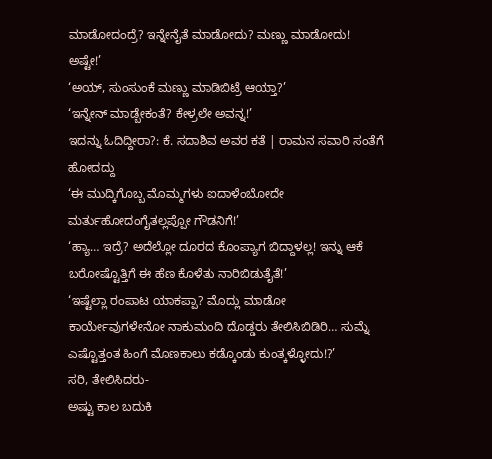ಮಾಡೋದಂದ್ರೆ? ಇನ್ನೇನೈತೆ ಮಾಡೋದು? ಮಣ್ಣು ಮಾಡೋದು! ಅಷ್ಟೇ!’
‘ಅಯ್, ಸುಂಸುಂಕೆ ಮಣ್ಣು ಮಾಡಿಬಿಟ್ರೆ ಆಯ್ತಾ?’
‘ಇನ್ನೇನ್ ಮಾಡ್ಬೇಕಂತೆ? ಕೇಳ್ರಲೇ ಅವನ್ನ!’
ಇದನ್ನು ಓದಿದ್ದೀರಾ?: ಕೆ. ಸದಾಶಿವ ಅವರ ಕತೆ | ರಾಮನ ಸವಾರಿ ಸಂತೆಗೆ ಹೋದದ್ದು
‘ಈ ಮುದ್ಕಿಗೊಬ್ಬ ಮೊಮ್ಮಗಳು ಐದಾಳೆಂಬೋದೇ ಮರ್ತುಹೋದಂಗೈತಲ್ಲಪ್ಪೋ ಗೌಡನಿಗೆ!’
‘ಹ್ಯಾ… ಇದ್ರೆ? ಅದೆಲ್ಲೋ ದೂರದ ಕೊಂಪ್ಯಾಗ ಬಿದ್ದಾಳಲ್ಲ! ಇನ್ನು ಆಕೆ ಬರೋಷ್ಟೊತ್ತಿಗೆ ಈ ಹೆಣ ಕೊಳೆತು ನಾರಿಬಿಡುತೈತೆ!’
‘ಇಷ್ಟೆಲ್ಲಾ ರಂಪಾಟ ಯಾಕಪ್ಪಾ? ಮೊದ್ಲು ಮಾಡೋ ಕಾರ್ಯೇವುಗಳೇನೋ ನಾಕುಮಂದಿ ದೊಡ್ಡರು ತೇಲಿಸಿಬಿಡಿರಿ… ಸುಮ್ನೆ ಎಷ್ಟೊತ್ತಂತ ಹಿಂಗೆ ಮೊಣಕಾಲು ಕಡ್ಕೊಂಡು ಕುಂತ್ಕಳ್ಳೋದು!?’
ಸರಿ, ತೇಲಿಸಿದರು-
ಅಷ್ಟು ಕಾಲ ಬದುಕಿ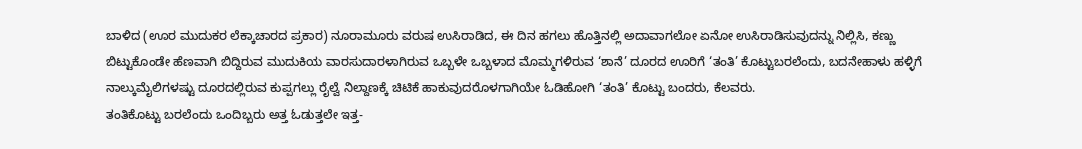ಬಾಳಿದ (ಊರ ಮುದುಕರ ಲೆಕ್ಕಾಚಾರದ ಪ್ರಕಾರ) ನೂರಾಮೂರು ವರುಷ ಉಸಿರಾಡಿದ, ಈ ದಿನ ಹಗಲು ಹೊತ್ತಿನಲ್ಲಿ ಅದಾವಾಗಲೋ ಏನೋ ಉಸಿರಾಡಿಸುವುದನ್ನು ನಿಲ್ಲಿಸಿ, ಕಣ್ಣು ಬಿಟ್ಟುಕೊಂಡೇ ಹೆಣವಾಗಿ ಬಿದ್ದಿರುವ ಮುದುಕಿಯ ವಾರಸುದಾರಳಾಗಿರುವ ಒಬ್ಬಳೇ ಒಬ್ಬಳಾದ ಮೊಮ್ಮಗಳಿರುವ ‘ಶಾನೆ’ ದೂರದ ಊರಿಗೆ ‘ತಂತಿ’ ಕೊಟ್ಟುಬರಲೆಂದು, ಬದನೇಹಾಳು ಹಳ್ಳಿಗೆ ನಾಲ್ಕುಮೈಲಿಗಳಷ್ಟು ದೂರದಲ್ಲಿರುವ ಕುಪ್ಪಗಲ್ಲು ರೈಲ್ವೆ ನಿಲ್ದಾಣಕ್ಕೆ ಚಿಟಿಕೆ ಹಾಕುವುದರೊಳಗಾಗಿಯೇ ಓಡಿಹೋಗಿ ‘ತಂತಿ’ ಕೊಟ್ಟು ಬಂದರು, ಕೆಲವರು.
ತಂತಿಕೊಟ್ಟು ಬರಲೆಂದು ಒಂದಿಬ್ಬರು ಅತ್ತ ಓಡುತ್ತಲೇ ಇತ್ತ-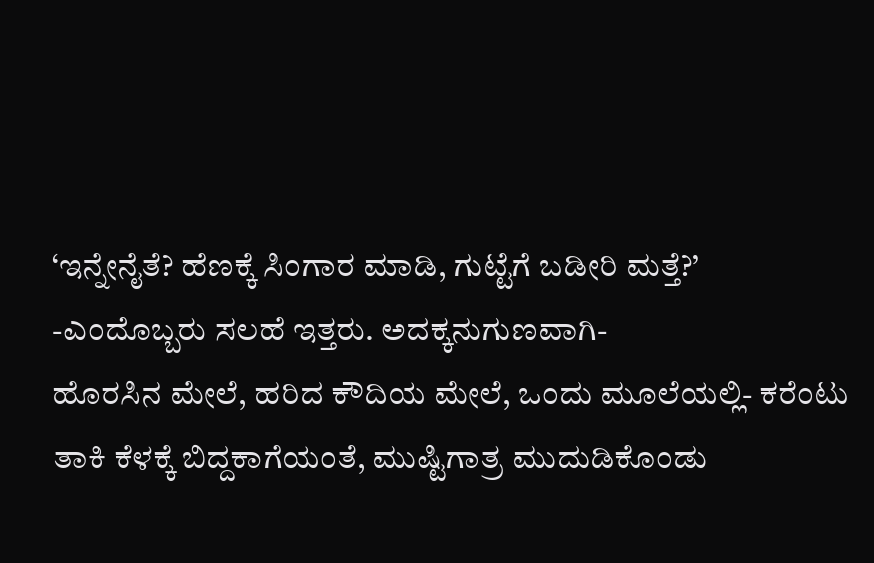‘ಇನ್ನೇನೈತೆ? ಹೆಣಕ್ಕೆ ಸಿಂಗಾರ ಮಾಡಿ, ಗುಟ್ಟೆಗೆ ಬಡೀರಿ ಮತ್ತೆ?’
-ಎಂದೊಬ್ಬರು ಸಲಹೆ ಇತ್ತರು. ಅದಕ್ಕನುಗುಣವಾಗಿ-
ಹೊರಸಿನ ಮೇಲೆ, ಹರಿದ ಕೌದಿಯ ಮೇಲೆ, ಒಂದು ಮೂಲೆಯಲ್ಲಿ- ಕರೆಂಟು ತಾಕಿ ಕೆಳಕ್ಕೆ ಬಿದ್ದಕಾಗೆಯಂತೆ, ಮುಷ್ಟಿಗಾತ್ರ ಮುದುಡಿಕೊಂಡು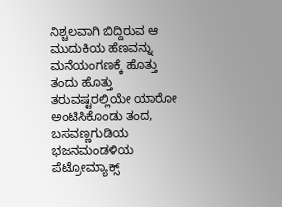ನಿಶ್ಚಲವಾಗಿ ಬಿದ್ದಿರುವ ಆ ಮುದುಕಿಯ ಹೆಣವನ್ನು ಮನೆಯಂಗಣಕ್ಕೆ ಹೊತ್ತು ತಂದು ಹೊತ್ತು ತರುವಷ್ಟರಲ್ಲಿಯೇ ಯಾರೋ ಅಂಟಿಸಿಕೊಂಡು ತಂದ, ಬಸವಣ್ಣಗುಡಿಯ ಭಜನಮಂಡಳಿಯ ಪೆಟ್ರೋಮ್ಯಾಕ್ಸ್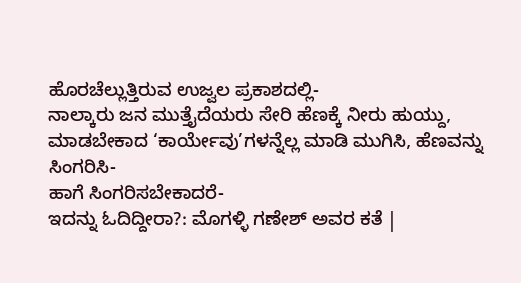ಹೊರಚೆಲ್ಲುತ್ತಿರುವ ಉಜ್ವಲ ಪ್ರಕಾಶದಲ್ಲಿ-
ನಾಲ್ಕಾರು ಜನ ಮುತ್ತೈದೆಯರು ಸೇರಿ ಹೆಣಕ್ಕೆ ನೀರು ಹುಯ್ದು, ಮಾಡಬೇಕಾದ ‘ಕಾರ್ಯೇವು’ಗಳನ್ನೆಲ್ಲ ಮಾಡಿ ಮುಗಿಸಿ, ಹೆಣವನ್ನು ಸಿಂಗರಿಸಿ-
ಹಾಗೆ ಸಿಂಗರಿಸಬೇಕಾದರೆ-
ಇದನ್ನು ಓದಿದ್ದೀರಾ?: ಮೊಗಳ್ಳಿ ಗಣೇಶ್ ಅವರ ಕತೆ |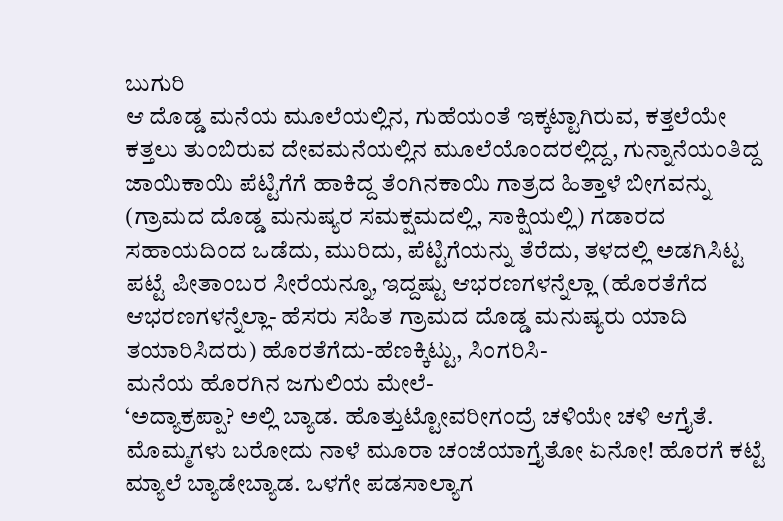ಬುಗುರಿ
ಆ ದೊಡ್ಡ ಮನೆಯ ಮೂಲೆಯಲ್ಲಿನ, ಗುಹೆಯಂತೆ ಇಕ್ಕಟ್ಟಾಗಿರುವ, ಕತ್ತಲೆಯೇ ಕತ್ತಲು ತುಂಬಿರುವ ದೇವಮನೆಯಲ್ಲಿನ ಮೂಲೆಯೊಂದರಲ್ಲಿದ್ದ, ಗುನ್ನಾನೆಯಂತಿದ್ದ ಜಾಯಿಕಾಯಿ ಪೆಟ್ಟಿಗೆಗೆ ಹಾಕಿದ್ದ ತೆಂಗಿನಕಾಯಿ ಗಾತ್ರದ ಹಿತ್ತಾಳೆ ಬೀಗವನ್ನು (ಗ್ರಾಮದ ದೊಡ್ಡ ಮನುಷ್ಯರ ಸಮಕ್ಷಮದಲ್ಲಿ, ಸಾಕ್ಷಿಯಲ್ಲಿ) ಗಡಾರದ ಸಹಾಯದಿಂದ ಒಡೆದು, ಮುರಿದು, ಪೆಟ್ಟಿಗೆಯನ್ನು ತೆರೆದು, ತಳದಲ್ಲಿ ಅಡಗಿಸಿಟ್ಟ ಪಟ್ಟೆ ಪೀತಾಂಬರ ಸೀರೆಯನ್ನೂ, ಇದ್ದಷ್ಟು ಆಭರಣಗಳನ್ನೆಲ್ಲಾ (ಹೊರತೆಗೆದ ಆಭರಣಗಳನ್ನೆಲ್ಲಾ- ಹೆಸರು ಸಹಿತ ಗ್ರಾಮದ ದೊಡ್ಡ ಮನುಷ್ಯರು ಯಾದಿ ತಯಾರಿಸಿದರು) ಹೊರತೆಗೆದು-ಹೆಣಕ್ಕಿಟ್ಟು, ಸಿಂಗರಿಸಿ-
ಮನೆಯ ಹೊರಗಿನ ಜಗುಲಿಯ ಮೇಲೆ-
‘ಅದ್ಯಾಕ್ರಪ್ಪಾ? ಅಲ್ಲಿ ಬ್ಯಾಡ. ಹೊತ್ತುಟ್ಟೋವರೀಗಂದ್ರೆ ಚಳಿಯೇ ಚಳಿ ಆಗ್ತೈತೆ. ಮೊಮ್ಮಗಳು ಬರೋದು ನಾಳೆ ಮೂರಾ ಚಂಜೆಯಾಗ್ತೈತೋ ಏನೋ! ಹೊರಗೆ ಕಟ್ಟೆ ಮ್ಯಾಲೆ ಬ್ಯಾಡೇಬ್ಯಾಡ. ಒಳಗೇ ಪಡಸಾಲ್ಯಾಗ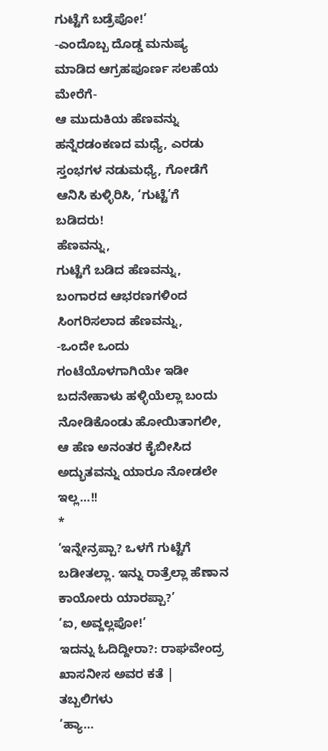ಗುಟ್ಟೆಗೆ ಬಡ್ರೆಪೋ!’
-ಎಂದೊಬ್ಬ ದೊಡ್ಡ ಮನುಷ್ಯ ಮಾಡಿದ ಆಗ್ರಹಪೂರ್ಣ ಸಲಹೆಯ ಮೇರೆಗೆ-
ಆ ಮುದುಕಿಯ ಹೆಣವನ್ನು ಹನ್ನೆರಡಂಕಣದ ಮಧ್ಯೆ, ಎರಡು ಸ್ತಂಭಗಳ ನಡುಮಧ್ಯೆ, ಗೋಡೆಗೆ ಆನಿಸಿ ಕುಳ್ಳಿರಿಸಿ, ‘ಗುಟ್ಟೆ’ಗೆ ಬಡಿದರು!
ಹೆಣವನ್ನು,
ಗುಟ್ಟೆಗೆ ಬಡಿದ ಹೆಣವನ್ನು,
ಬಂಗಾರದ ಆಭರಣಗಳಿಂದ ಸಿಂಗರಿಸಲಾದ ಹೆಣವನ್ನು,
-ಒಂದೇ ಒಂದು ಗಂಟೆಯೊಳಗಾಗಿಯೇ ಇಡೀ ಬದನೇಹಾಳು ಹಳ್ಳಿಯೆಲ್ಲಾ ಬಂದು ನೋಡಿಕೊಂಡು ಹೋಯಿತಾಗಲೀ, ಆ ಹೆಣ ಅನಂತರ ಕೈಬೀಸಿದ ಅದ್ಭುತವನ್ನು ಯಾರೂ ನೋಡಲೇ ಇಲ್ಲ…!!
*
‘ಇನ್ನೇನ್ರಪ್ಪಾ? ಒಳಗೆ ಗುಟ್ಟೆಗೆ ಬಡೀತಲ್ಲಾ. ಇನ್ನು ರಾತ್ರೆಲ್ಲಾ ಹೆಣಾನ ಕಾಯೋರು ಯಾರಪ್ಪಾ?’
‘ಐ, ಅವ್ದಲ್ಲಪೋ!’
ಇದನ್ನು ಓದಿದ್ದೀರಾ?: ರಾಘವೇಂದ್ರ ಖಾಸನೀಸ ಅವರ ಕತೆ | ತಬ್ಬಲಿಗಳು
‘ಹ್ಯಾ…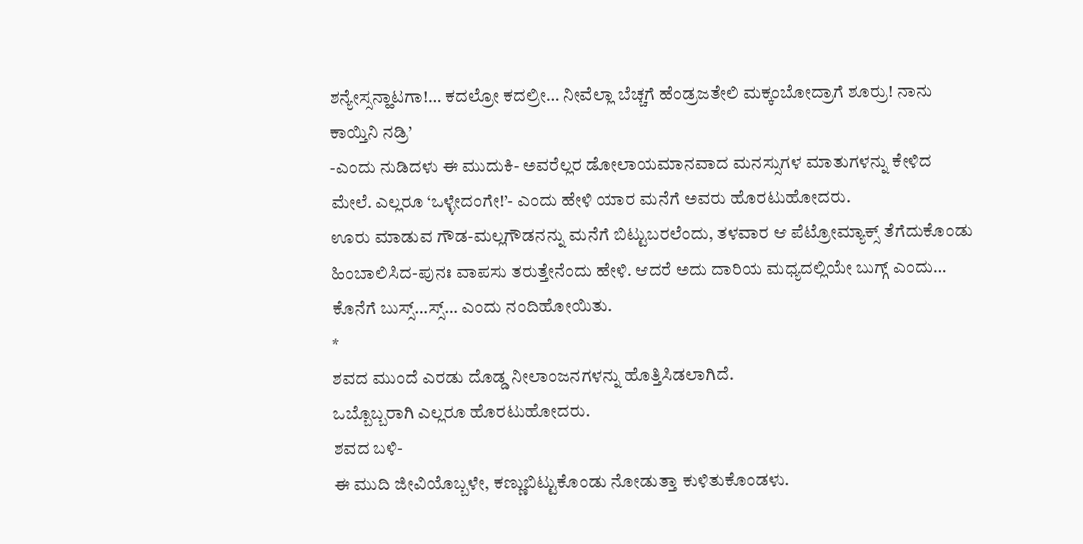ಶನ್ಯೇಸ್ಸನ್ಹಾಟಗಾ!… ಕದಲ್ರೋ ಕದಲ್ರೀ… ನೀವೆಲ್ಲಾ ಬೆಚ್ಚಗೆ ಹೆಂಡ್ರಜತೇಲಿ ಮಕ್ಕಂಬೋದ್ರಾಗೆ ಶೂರ್ರು! ನಾನು ಕಾಯ್ತಿನಿ ನಡ್ರಿ’
-ಎಂದು ನುಡಿದಳು ಈ ಮುದುಕಿ- ಅವರೆಲ್ಲರ ಡೋಲಾಯಮಾನವಾದ ಮನಸ್ಸುಗಳ ಮಾತುಗಳನ್ನು ಕೇಳಿದ ಮೇಲೆ. ಎಲ್ಲರೂ ‘ಒಳ್ಳೇದಂಗೇ!’- ಎಂದು ಹೇಳಿ ಯಾರ ಮನೆಗೆ ಅವರು ಹೊರಟುಹೋದರು.
ಊರು ಮಾಡುವ ಗೌಡ-ಮಲ್ಲಗೌಡನನ್ನು ಮನೆಗೆ ಬಿಟ್ಟುಬರಲೆಂದು, ತಳವಾರ ಆ ಪೆಟ್ರೋಮ್ಯಾಕ್ಸ್ ತೆಗೆದುಕೊಂಡು ಹಿಂಬಾಲಿಸಿದ-ಪುನಃ ವಾಪಸು ತರುತ್ತೇನೆಂದು ಹೇಳಿ. ಆದರೆ ಅದು ದಾರಿಯ ಮಧ್ಯದಲ್ಲಿಯೇ ಬುಗ್ಗ್ ಎಂದು… ಕೊನೆಗೆ ಬುಸ್ಸ್…ಸ್ಸ್… ಎಂದು ನಂದಿಹೋಯಿತು.
*
ಶವದ ಮುಂದೆ ಎರಡು ದೊಡ್ಡ ನೀಲಾಂಜನಗಳನ್ನು ಹೊತ್ತಿಸಿಡಲಾಗಿದೆ.
ಒಬ್ಬೊಬ್ಬರಾಗಿ ಎಲ್ಲರೂ ಹೊರಟುಹೋದರು.
ಶವದ ಬಳಿ-
ಈ ಮುದಿ ಜೀವಿಯೊಬ್ಬಳೇ, ಕಣ್ಣುಬಿಟ್ಟುಕೊಂಡು ನೋಡುತ್ತಾ ಕುಳಿತುಕೊಂಡಳು.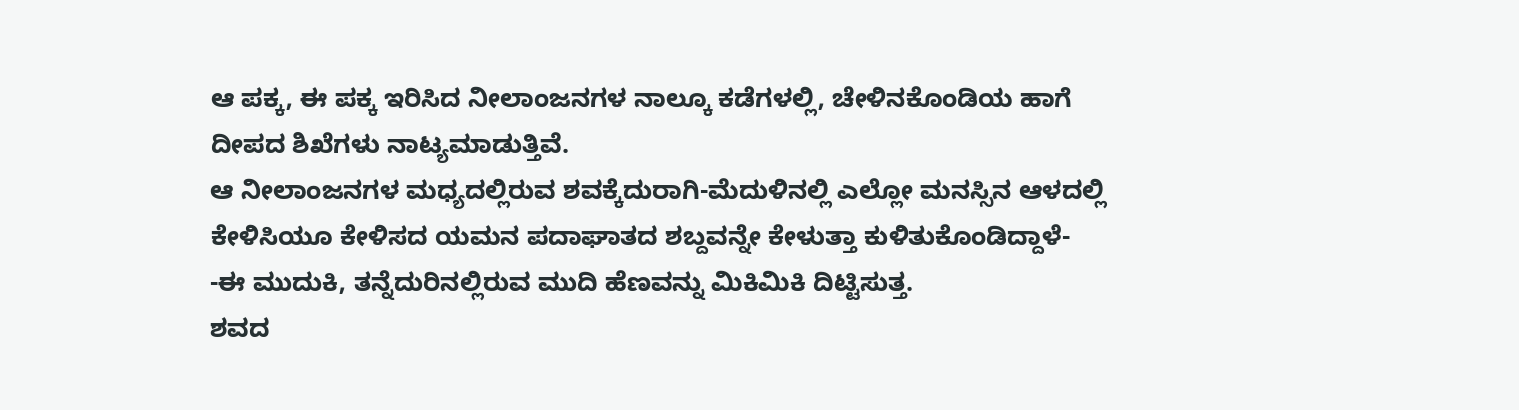ಆ ಪಕ್ಕ, ಈ ಪಕ್ಕ ಇರಿಸಿದ ನೀಲಾಂಜನಗಳ ನಾಲ್ಕೂ ಕಡೆಗಳಲ್ಲಿ, ಚೇಳಿನಕೊಂಡಿಯ ಹಾಗೆ ದೀಪದ ಶಿಖೆಗಳು ನಾಟ್ಯಮಾಡುತ್ತಿವೆ.
ಆ ನೀಲಾಂಜನಗಳ ಮಧ್ಯದಲ್ಲಿರುವ ಶವಕ್ಕೆದುರಾಗಿ-ಮೆದುಳಿನಲ್ಲಿ ಎಲ್ಲೋ ಮನಸ್ಸಿನ ಆಳದಲ್ಲಿ ಕೇಳಿಸಿಯೂ ಕೇಳಿಸದ ಯಮನ ಪದಾಘಾತದ ಶಬ್ದವನ್ನೇ ಕೇಳುತ್ತಾ ಕುಳಿತುಕೊಂಡಿದ್ದಾಳೆ-
-ಈ ಮುದುಕಿ, ತನ್ನೆದುರಿನಲ್ಲಿರುವ ಮುದಿ ಹೆಣವನ್ನು ಮಿಕಿಮಿಕಿ ದಿಟ್ಟಿಸುತ್ತ.
ಶವದ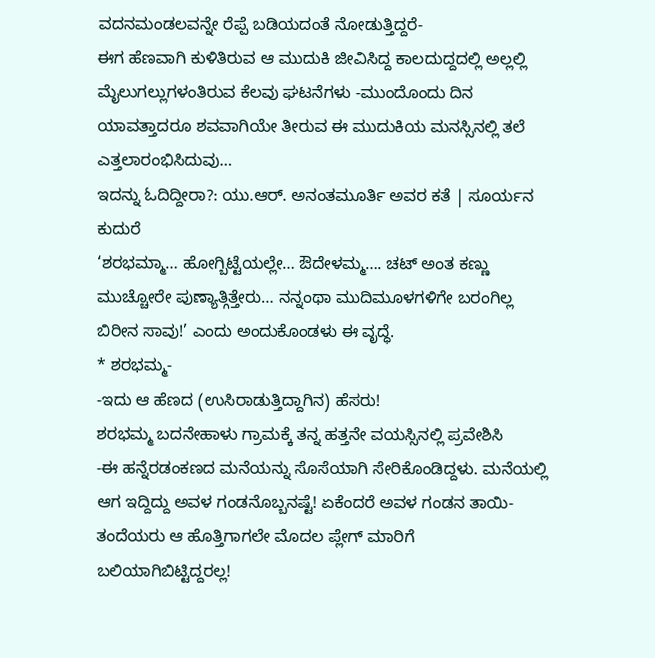ವದನಮಂಡಲವನ್ನೇ ರೆಪ್ಪೆ ಬಡಿಯದಂತೆ ನೋಡುತ್ತಿದ್ದರೆ-
ಈಗ ಹೆಣವಾಗಿ ಕುಳಿತಿರುವ ಆ ಮುದುಕಿ ಜೀವಿಸಿದ್ದ ಕಾಲದುದ್ದದಲ್ಲಿ ಅಲ್ಲಲ್ಲಿ ಮೈಲುಗಲ್ಲುಗಳಂತಿರುವ ಕೆಲವು ಘಟನೆಗಳು -ಮುಂದೊಂದು ದಿನ ಯಾವತ್ತಾದರೂ ಶವವಾಗಿಯೇ ತೀರುವ ಈ ಮುದುಕಿಯ ಮನಸ್ಸಿನಲ್ಲಿ ತಲೆ ಎತ್ತಲಾರಂಭಿಸಿದುವು…
ಇದನ್ನು ಓದಿದ್ದೀರಾ?: ಯು.ಆರ್. ಅನಂತಮೂರ್ತಿ ಅವರ ಕತೆ | ಸೂರ್ಯನ ಕುದುರೆ
‘ಶರಭಮ್ಮಾ… ಹೋಗ್ಬಿಟ್ಟೆಯಲ್ಲೇ… ಔದೇಳಮ್ಮ…. ಚಟ್ ಅಂತ ಕಣ್ಣು ಮುಚ್ಚೋರೇ ಪುಣ್ಯಾತ್ಗಿತ್ತೇರು… ನನ್ನಂಥಾ ಮುದಿಮೂಳಗಳಿಗೇ ಬರಂಗಿಲ್ಲ ಬಿರೀನ ಸಾವು!’ ಎಂದು ಅಂದುಕೊಂಡಳು ಈ ವೃದ್ಧೆ.
* ಶರಭಮ್ಮ-
-ಇದು ಆ ಹೆಣದ (ಉಸಿರಾಡುತ್ತಿದ್ದಾಗಿನ) ಹೆಸರು!
ಶರಭಮ್ಮ ಬದನೇಹಾಳು ಗ್ರಾಮಕ್ಕೆ ತನ್ನ ಹತ್ತನೇ ವಯಸ್ಸಿನಲ್ಲಿ ಪ್ರವೇಶಿಸಿ
-ಈ ಹನ್ನೆರಡಂಕಣದ ಮನೆಯನ್ನು ಸೊಸೆಯಾಗಿ ಸೇರಿಕೊಂಡಿದ್ದಳು. ಮನೆಯಲ್ಲಿ ಆಗ ಇದ್ದಿದ್ದು ಅವಳ ಗಂಡನೊಬ್ಬನಷ್ಟೆ! ಏಕೆಂದರೆ ಅವಳ ಗಂಡನ ತಾಯಿ-ತಂದೆಯರು ಆ ಹೊತ್ತಿಗಾಗಲೇ ಮೊದಲ ಪ್ಲೇಗ್ ಮಾರಿಗೆ ಬಲಿಯಾಗಿಬಿಟ್ಟಿದ್ದರಲ್ಲ!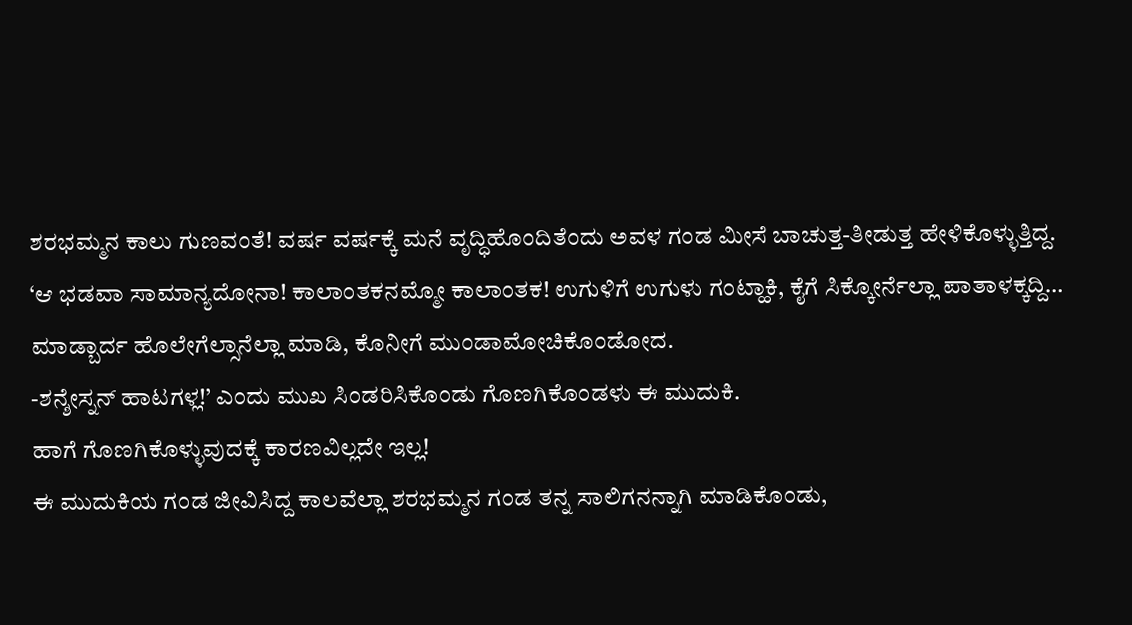ಶರಭಮ್ಮನ ಕಾಲು ಗುಣವಂತೆ! ವರ್ಷ ವರ್ಷಕ್ಕೆ ಮನೆ ವೃದ್ಧಿಹೊಂದಿತೆಂದು ಅವಳ ಗಂಡ ಮೀಸೆ ಬಾಚುತ್ತ-ತೀಡುತ್ತ ಹೇಳಿಕೊಳ್ಳುತ್ತಿದ್ದ.
‘ಆ ಭಡವಾ ಸಾಮಾನ್ಯದೋನಾ! ಕಾಲಾಂತಕನಮ್ಮೋ ಕಾಲಾಂತಕ! ಉಗುಳಿಗೆ ಉಗುಳು ಗಂಟ್ಹಾಕಿ, ಕೈಗೆ ಸಿಕ್ಕೋರ್ನೆಲ್ಲಾ ಪಾತಾಳಕ್ಕದ್ದಿ… ಮಾಡ್ಬಾರ್ದ ಹೊಲೇಗೆಲ್ಸಾನೆಲ್ಲಾ ಮಾಡಿ, ಕೊನೀಗೆ ಮುಂಡಾಮೋಚಿಕೊಂಡೋದ.
-ಶನ್ಶೇಸ್ನನ್ ಹಾಟಗಳ್ಲ!’ ಎಂದು ಮುಖ ಸಿಂಡರಿಸಿಕೊಂಡು ಗೊಣಗಿಕೊಂಡಳು ಈ ಮುದುಕಿ.
ಹಾಗೆ ಗೊಣಗಿಕೊಳ್ಳುವುದಕ್ಕೆ ಕಾರಣವಿಲ್ಲದೇ ಇಲ್ಲ!
ಈ ಮುದುಕಿಯ ಗಂಡ ಜೀವಿಸಿದ್ದ ಕಾಲವೆಲ್ಲಾ ಶರಭಮ್ಮನ ಗಂಡ ತನ್ನ ಸಾಲಿಗನನ್ನಾಗಿ ಮಾಡಿಕೊಂಡು,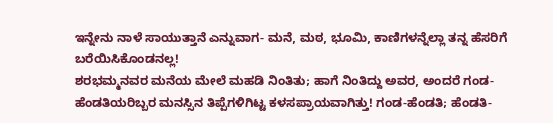ಇನ್ನೇನು ನಾಳೆ ಸಾಯುತ್ತಾನೆ ಎನ್ನುವಾಗ- ಮನೆ, ಮಠ, ಭೂಮಿ, ಕಾಣಿಗಳನ್ನೆಲ್ಲಾ ತನ್ನ ಹೆಸರಿಗೆ ಬರೆಯಿಸಿಕೊಂಡನಲ್ಲ!
ಶರಭಮ್ಮನವರ ಮನೆಯ ಮೇಲೆ ಮಹಡಿ ನಿಂತಿತು; ಹಾಗೆ ನಿಂತಿದ್ದು ಅವರ, ಅಂದರೆ ಗಂಡ-ಹೆಂಡತಿಯರಿಬ್ಬರ ಮನಸ್ಸಿನ ತಿಪ್ಪೆಗಳಿಗಿಟ್ಟ ಕಳಸಪ್ರಾಯವಾಗಿತ್ತು! ಗಂಡ-ಹೆಂಡತಿ; ಹೆಂಡತಿ-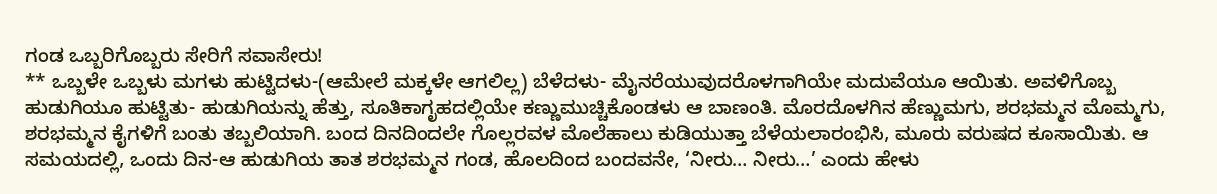ಗಂಡ ಒಬ್ಬರಿಗೊಬ್ಬರು ಸೇರಿಗೆ ಸವಾಸೇರು!
** ಒಬ್ಬಳೇ ಒಬ್ಬಳು ಮಗಳು ಹುಟ್ಟಿದಳು-(ಆಮೇಲೆ ಮಕ್ಕಳೇ ಆಗಲಿಲ್ಲ) ಬೆಳೆದಳು- ಮೈನರೆಯುವುದರೊಳಗಾಗಿಯೇ ಮದುವೆಯೂ ಆಯಿತು. ಅವಳಿಗೊಬ್ಬ ಹುಡುಗಿಯೂ ಹುಟ್ಟಿತು- ಹುಡುಗಿಯನ್ನು ಹೆತ್ತು, ಸೂತಿಕಾಗೃಹದಲ್ಲಿಯೇ ಕಣ್ಣುಮುಚ್ಚಿಕೊಂಡಳು ಆ ಬಾಣಂತಿ. ಮೊರದೊಳಗಿನ ಹೆಣ್ಣುಮಗು, ಶರಭಮ್ಮನ ಮೊಮ್ಮಗು, ಶರಭಮ್ಮನ ಕೈಗಳಿಗೆ ಬಂತು ತಬ್ಬಲಿಯಾಗಿ. ಬಂದ ದಿನದಿಂದಲೇ ಗೊಲ್ಲರವಳ ಮೊಲೆಹಾಲು ಕುಡಿಯುತ್ತಾ ಬೆಳೆಯಲಾರಂಭಿಸಿ, ಮೂರು ವರುಷದ ಕೂಸಾಯಿತು. ಆ ಸಮಯದಲ್ಲಿ, ಒಂದು ದಿನ-ಆ ಹುಡುಗಿಯ ತಾತ ಶರಭಮ್ಮನ ಗಂಡ, ಹೊಲದಿಂದ ಬಂದವನೇ, ‘ನೀರು… ನೀರು…’ ಎಂದು ಹೇಳು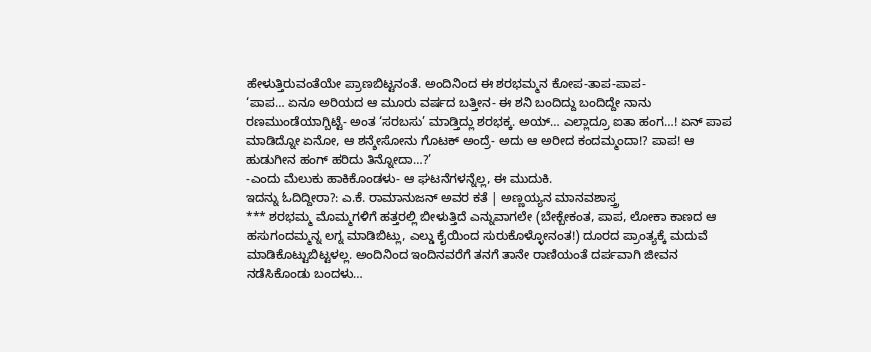ಹೇಳುತ್ತಿರುವಂತೆಯೇ ಪ್ರಾಣಬಿಟ್ಟನಂತೆ. ಅಂದಿನಿಂದ ಈ ಶರಭಮ್ಮನ ಕೋಪ-ತಾಪ-ಪಾಪ-
‘ಪಾಪ… ಏನೂ ಅರಿಯದ ಆ ಮೂರು ವರ್ಷದ ಬತ್ತೀನ- ಈ ಶನಿ ಬಂದಿದ್ದು ಬಂದಿದ್ದೇ ನಾನು ರಣಮುಂಡೆಯಾಗ್ಬಿಟ್ಟೆ- ಅಂತ ‘ಸರಬಸು’ ಮಾಡ್ತಿದ್ಲು ಶರಭಕ್ಕ. ಅಯ್… ಎಲ್ಲಾದ್ರೂ ಐತಾ ಹಂಗ…! ಏನ್ ಪಾಪ ಮಾಡಿದ್ನೋ ಏನೋ, ಆ ಶನ್ಶೇಸೋನು ಗೊಟಕ್ ಅಂದ್ರೆ- ಅದು ಆ ಅರೀದ ಕಂದಮ್ಮಂದಾ!? ಪಾಪ! ಆ ಹುಡುಗೀನ ಹಂಗ್ ಹರಿದು ತಿನ್ನೋದಾ…?’
-ಎಂದು ಮೆಲುಕು ಹಾಕಿಕೊಂಡಳು- ಆ ಘಟನೆಗಳನ್ನೆಲ್ಲ, ಈ ಮುದುಕಿ.
ಇದನ್ನು ಓದಿದ್ದೀರಾ?: ಎ.ಕೆ. ರಾಮಾನುಜನ್ ಅವರ ಕತೆ | ಅಣ್ಣಯ್ಯನ ಮಾನವಶಾಸ್ತ್ರ
*** ಶರಭಮ್ಮ ಮೊಮ್ಮಗಳಿಗೆ ಹತ್ತರಲ್ಲಿ ಬೀಳುತ್ತಿದೆ ಎನ್ನುವಾಗಲೇ (ಬೇಕ್ಬೇಕಂತ, ಪಾಪ, ಲೋಕಾ ಕಾಣದ ಆ ಹಸುಗಂದಮ್ಮನ್ನ ಲಗ್ನ ಮಾಡಿಬಿಟ್ಲು, ಎಲ್ಡು ಕೈಯಿಂದ ಸುರುಕೊಳ್ಳೋನಂತ!) ದೂರದ ಪ್ರಾಂತ್ಯಕ್ಕೆ ಮದುವೆ ಮಾಡಿಕೊಟ್ಟುಬಿಟ್ಟಳಲ್ಲ. ಅಂದಿನಿಂದ ಇಂದಿನವರೆಗೆ ತನಗೆ ತಾನೇ ರಾಣಿಯಂತೆ ದರ್ಪವಾಗಿ ಜೀವನ ನಡೆಸಿಕೊಂಡು ಬಂದಳು…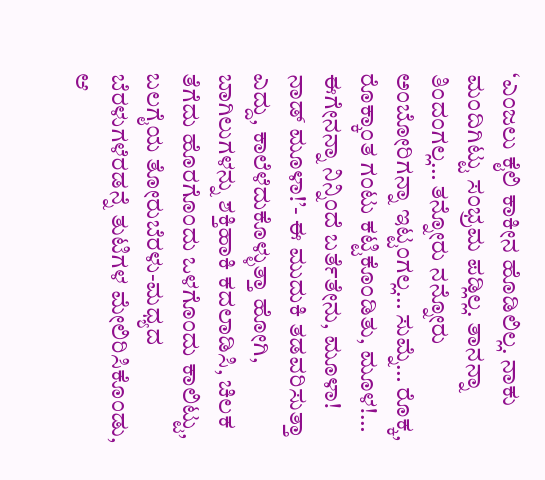‘ಎಂಜಲು ಕೈಲಿ ಕಾಕೀನ ಹೊಡಿಲಿಲ್ಲ. ನಾಕು ಮಂದಿಗಿಟ್ಟು ಸಂಭ್ರಮ ಪಡ್ಲಿಲ್ಲ. ತಾನನ್ನಾ ತಿಂದಂಗಲ್ಲ… ತನ್ನೋರು ನನ್ನೋರು ಅಂಬೋರಿಗನ್ನಾ ಇಟ್ಟಂಗಲ್ಲ… ಸುಮ್ನೆ… ರೊಕ್ಕ, ರೊಕ್ಕಾಂತ ಗಂಟು ಕಟ್ಟಿಕೊಂಡಿತು, ಮೂಳ!… ಈಗೇನನ್ನಾ ನಿನ್ನಿಂದೆ ಬರ್ತೆತೇನು, ಮೂಳಾ! ನಾಡ್ ಮೂಳಾ!’- ಈ ಮುದುಕಿ ತಡವರಿಸುತ್ತಾ ಎದ್ದು, ಕಾಲೆಳೆದುಕೊಳ್ಳುತ್ತಾ ಹೋಗಿ, ಬಾಗಿಲುಗಳನ್ನು ಶಕ್ತಿಹಾಕಿ ಕದಲಾಡಿಸಿ, ಚಿಲಕ ತೆಗೆದು ಹೊರಗೊಂದು ಒಳಗೊಂದು ಕಾಲಿಟ್ಟು, ಬಲಗೈಯ ತೋರುಬೆರಳು-ಮಧ್ಯದ ಬೆರಳುಗಳೆರಡನ್ನೆ ತುಟಿಗಳ ಮೇಲಿರಿಸಿಕೊಂಡು, ಆ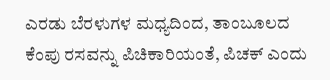ಎರಡು ಬೆರಳುಗಳ ಮಧ್ಯದಿಂದ, ತಾಂಬೂಲದ ಕೆಂಪು ರಸವನ್ನು ಪಿಚಿಕಾರಿಯಂತೆ, ಪಿಚಕ್ ಎಂದು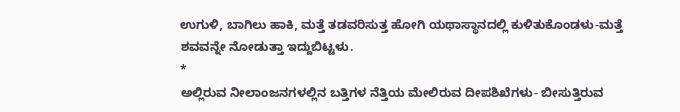ಉಗುಳಿ, ಬಾಗಿಲು ಹಾಕಿ, ಮತ್ತೆ ತಡವರಿಸುತ್ತ ಹೋಗಿ ಯಥಾಸ್ಥಾನದಲ್ಲಿ ಕುಳಿತುಕೊಂಡಳು-ಮತ್ತೆ ಶವವನ್ನೇ ನೋಡುತ್ತಾ ಇದ್ದುಬಿಟ್ಟಳು.
*
ಅಲ್ಲಿರುವ ನೀಲಾಂಜನಗಳಲ್ಲಿನ ಬತ್ತಿಗಳ ನೆತ್ತಿಯ ಮೇಲಿರುವ ದೀಪಶಿಖೆಗಳು- ಬೀಸುತ್ತಿರುವ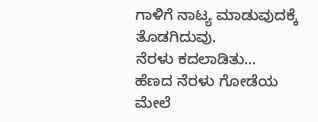ಗಾಳಿಗೆ ನಾಟ್ಯ ಮಾಡುವುದಕ್ಕೆ ತೊಡಗಿದುವು.
ನೆರಳು ಕದಲಾಡಿತು…
ಹೆಣದ ನೆರಳು ಗೋಡೆಯ ಮೇಲೆ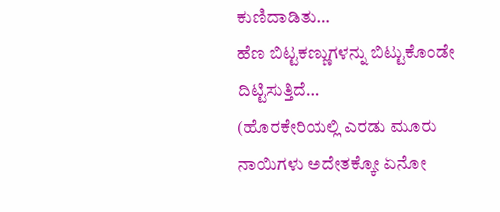ಕುಣಿದಾಡಿತು…
ಹೆಣ ಬಿಟ್ಟಕಣ್ಣುಗಳನ್ನು ಬಿಟ್ಟುಕೊಂಡೇ ದಿಟ್ಟಿಸುತ್ತಿದೆ…
(ಹೊರಕೇರಿಯಲ್ಲಿ ಎರಡು ಮೂರು ನಾಯಿಗಳು ಅದೇತಕ್ಕೋ ಏನೋ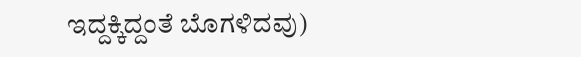ಇದ್ದಕ್ಕಿದ್ದಂತೆ ಬೊಗಳಿದವು)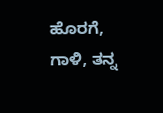ಹೊರಗೆ, ಗಾಳಿ, ತನ್ನ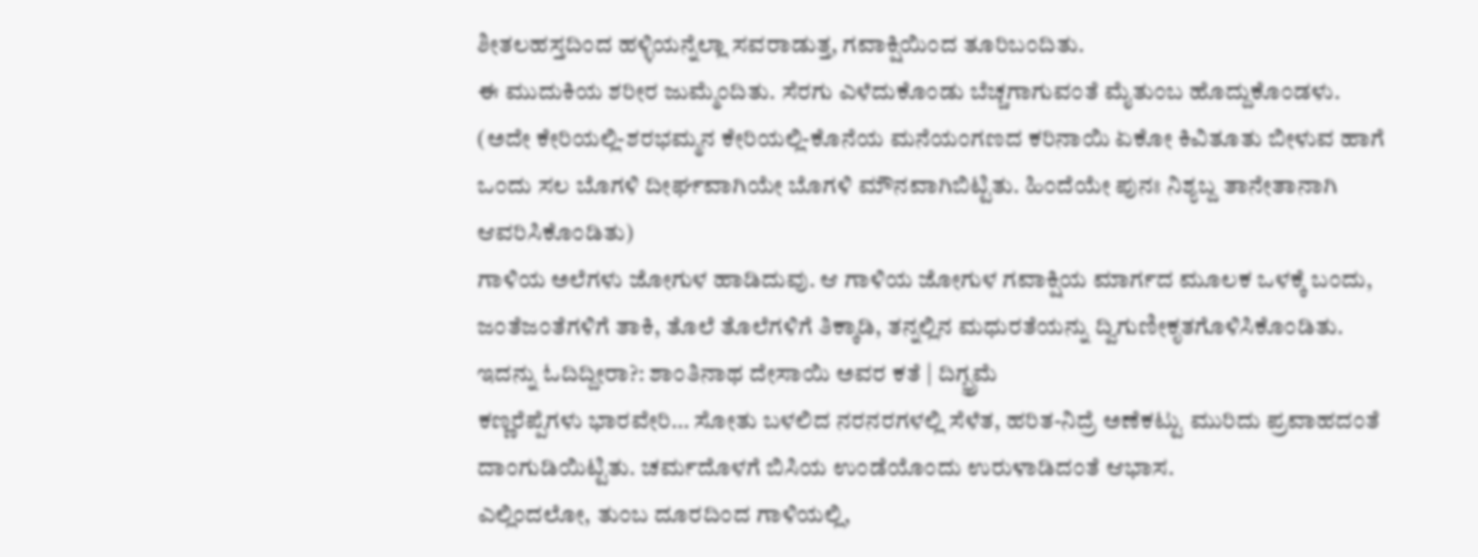ಶೀತಲಹಸ್ತದಿಂದ ಹಳ್ಳಿಯನ್ನೆಲ್ಲಾ ಸವರಾಡುತ್ತ, ಗವಾಕ್ಷಿಯಿಂದ ತೂರಿಬಂದಿತು.
ಈ ಮುದುಕಿಯ ಶರೀರ ಜುಮ್ಮೆಂದಿತು. ಸೆರಗು ಎಳೆದುಕೊಂಡು ಬೆಚ್ಚಗಾಗುವಂತೆ ಮೈತುಂಬ ಹೊದ್ದುಕೊಂಡಳು.
(ಅದೇ ಕೇರಿಯಲ್ಲಿ-ಶರಭಮ್ಮನ ಕೇರಿಯಲ್ಲಿ-ಕೊನೆಯ ಮನೆಯಂಗಣದ ಕರಿನಾಯಿ ಏಕೋ ಕಿವಿತೂತು ಬೀಳುವ ಹಾಗೆ ಒಂದು ಸಲ ಬೊಗಳಿ ದೀರ್ಘವಾಗಿಯೇ ಬೊಗಳಿ ಮೌನವಾಗಿಬಿಟ್ಟಿತು. ಹಿಂದೆಯೇ ಪುನಃ ನಿಶ್ಯಬ್ದ ತಾನೇತಾನಾಗಿ ಆವರಿಸಿಕೊಂಡಿತು)
ಗಾಳಿಯ ಅಲೆಗಳು ಜೋಗುಳ ಹಾಡಿದುವು. ಆ ಗಾಳಿಯ ಜೋಗುಳ ಗವಾಕ್ಷಿಯ ಮಾರ್ಗದ ಮೂಲಕ ಒಳಕ್ಕೆ ಬಂದು, ಜಂತೆಜಂತೆಗಳಿಗೆ ತಾಕಿ, ತೊಲೆ ತೊಲೆಗಳಿಗೆ ತಿಕ್ಕಾಡಿ, ತನ್ನಲ್ಲಿನ ಮಧುರತೆಯನ್ನು ದ್ವಿಗುಣೀಕೃತಗೊಳಿಸಿಕೊಂಡಿತು.
ಇದನ್ನು ಓದಿದ್ದೀರಾ?: ಶಾಂತಿನಾಥ ದೇಸಾಯಿ ಅವರ ಕತೆ | ದಿಗ್ಭ್ರಮೆ
ಕಣ್ಣರೆಪ್ಪೆಗಳು ಭಾರವೇರಿ… ಸೋತು ಬಳಲಿದ ನರನರಗಳಲ್ಲಿ ಸೆಳೆತ, ಹರಿತ-ನಿದ್ರೆ ಅಣೆಕಟ್ಟು ಮುರಿದು ಪ್ರವಾಹದಂತೆ ದಾಂಗುಡಿಯಿಟ್ಟಿತು. ಚರ್ಮದೊಳಗೆ ಬಿಸಿಯ ಉಂಡೆಯೊಂದು ಉರುಳಾಡಿದಂತೆ ಆಭಾಸ.
ಎಲ್ಲಿಂದಲೋ, ತುಂಬ ದೂರದಿಂದ ಗಾಳಿಯಲ್ಲಿ,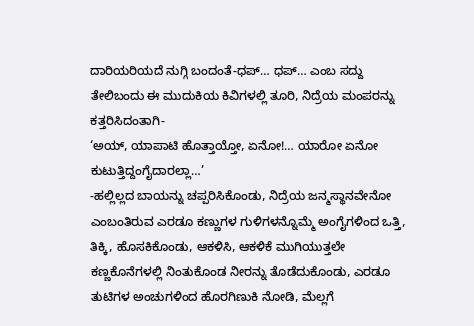ದಾರಿಯರಿಯದೆ ನುಗ್ಗಿ ಬಂದಂತೆ-ಧಪ್… ಧಪ್… ಎಂಬ ಸದ್ದು ತೇಲಿಬಂದು ಈ ಮುದುಕಿಯ ಕಿವಿಗಳಲ್ಲಿ ತೂರಿ, ನಿದ್ರೆಯ ಮಂಪರನ್ನು ಕತ್ತರಿಸಿದಂತಾಗಿ-
‘ಅಯ್, ಯಾಪಾಟಿ ಹೊತ್ತಾಯ್ತೋ, ಏನೋ!… ಯಾರೋ ಏನೋ ಕುಟುತ್ತಿದ್ದಂಗೈದಾರಲ್ಲಾ…’
-ಹಲ್ಲಿಲ್ಲದ ಬಾಯನ್ನು ಚಪ್ಪರಿಸಿಕೊಂಡು, ನಿದ್ರೆಯ ಜನ್ಮಸ್ಥಾನವೇನೋ ಎಂಬಂತಿರುವ ಎರಡೂ ಕಣ್ಣುಗಳ ಗುಳಿಗಳನ್ನೊಮ್ಮೆ ಅಂಗೈಗಳಿಂದ ಒತ್ತಿ, ತಿಕ್ಕಿ, ಹೊಸಕಿಕೊಂಡು, ಆಕಳಿಸಿ, ಆಕಳಿಕೆ ಮುಗಿಯುತ್ತಲೇ ಕಣ್ಣಕೊನೆಗಳಲ್ಲಿ ನಿಂತುಕೊಂಡ ನೀರನ್ನು ತೊಡೆದುಕೊಂಡು, ಎರಡೂ ತುಟಿಗಳ ಅಂಚುಗಳಿಂದ ಹೊರಗಿಣುಕಿ ನೋಡಿ, ಮೆಲ್ಲಗೆ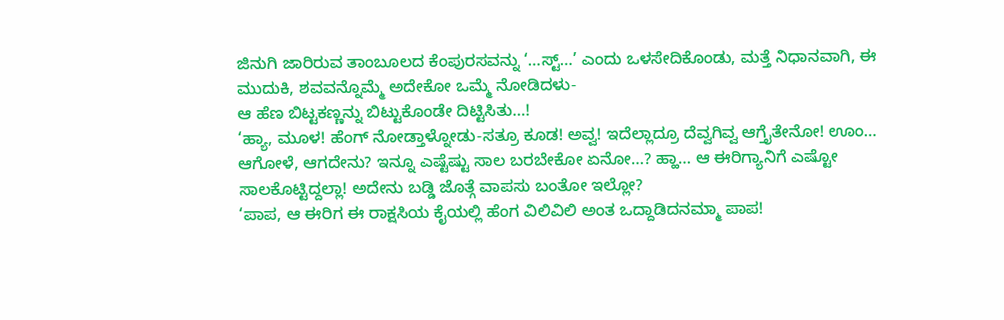ಜಿನುಗಿ ಜಾರಿರುವ ತಾಂಬೂಲದ ಕೆಂಪುರಸವನ್ನು ‘…ಸ್ಟ್…’ ಎಂದು ಒಳಸೇದಿಕೊಂಡು, ಮತ್ತೆ ನಿಧಾನವಾಗಿ, ಈ ಮುದುಕಿ, ಶವವನ್ನೊಮ್ಮೆ ಅದೇಕೋ ಒಮ್ಮೆ ನೋಡಿದಳು-
ಆ ಹೆಣ ಬಿಟ್ಟಕಣ್ಣನ್ನು ಬಿಟ್ಟುಕೊಂಡೇ ದಿಟ್ಟಿಸಿತು…!
‘ಹ್ಯಾ, ಮೂಳ! ಹೆಂಗ್ ನೋಡ್ತಾಳ್ನೋಡು-ಸತ್ರೂ ಕೂಡ! ಅವ್ವ! ಇದೆಲ್ಲಾದ್ರೂ ದೆವ್ವಗಿವ್ವ ಆಗ್ತೈತೇನೋ! ಊಂ… ಆಗೋಳೆ, ಆಗದೇನು? ಇನ್ನೂ ಎಷ್ಟೆಷ್ಟು ಸಾಲ ಬರಬೇಕೋ ಏನೋ…? ಹ್ಹಾ… ಆ ಈರಿಗ್ಯಾನಿಗೆ ಎಷ್ಟೋ ಸಾಲಕೊಟ್ಟಿದ್ದಲ್ಲಾ! ಅದೇನು ಬಡ್ಡಿ ಜೊತ್ಗೆ ವಾಪಸು ಬಂತೋ ಇಲ್ಲೋ?
‘ಪಾಪ, ಆ ಈರಿಗ ಈ ರಾಕ್ಷಸಿಯ ಕೈಯಲ್ಲಿ ಹೆಂಗ ವಿಲಿವಿಲಿ ಅಂತ ಒದ್ದಾಡಿದನಮ್ಮಾ ಪಾಪ!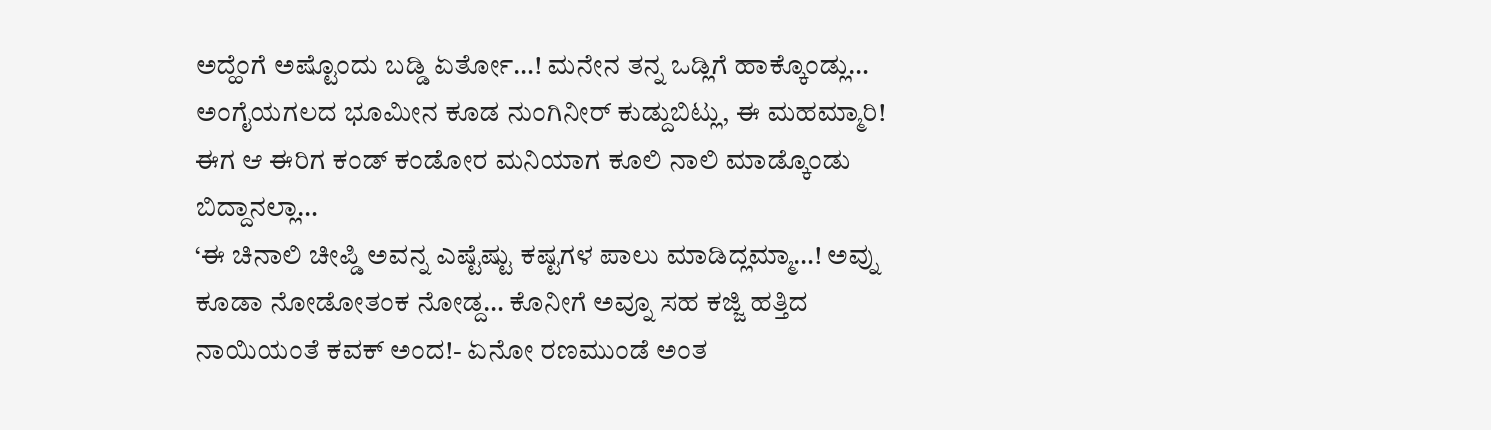ಅದ್ಹೆಂಗೆ ಅಷ್ಟೊಂದು ಬಡ್ಡಿ ಏರ್ತೋ…! ಮನೇನ ತನ್ನ ಒಡ್ಲಿಗೆ ಹಾಕ್ಕೊಂಡ್ಲು… ಅಂಗೈಯಗಲದ ಭೂಮೀನ ಕೂಡ ನುಂಗಿನೀರ್ ಕುಡ್ದುಬಿಟ್ಲು, ಈ ಮಹಮ್ಮಾರಿ! ಈಗ ಆ ಈರಿಗ ಕಂಡ್ ಕಂಡೋರ ಮನಿಯಾಗ ಕೂಲಿ ನಾಲಿ ಮಾಡ್ಕೊಂಡು ಬಿದ್ದಾನಲ್ಲಾ…
‘ಈ ಚಿನಾಲಿ ಚೀಪ್ಡಿ ಅವನ್ನ ಎಷ್ಟೆಷ್ಟು ಕಷ್ಟಗಳ ಪಾಲು ಮಾಡಿದ್ಲಮ್ಮಾ…! ಅವ್ನು ಕೂಡಾ ನೋಡೋತಂಕ ನೋಡ್ದ… ಕೊನೀಗೆ ಅವ್ನೂ ಸಹ ಕಜ್ಜಿ ಹತ್ತಿದ ನಾಯಿಯಂತೆ ಕವಕ್ ಅಂದ!- ಏನೋ ರಣಮುಂಡೆ ಅಂತ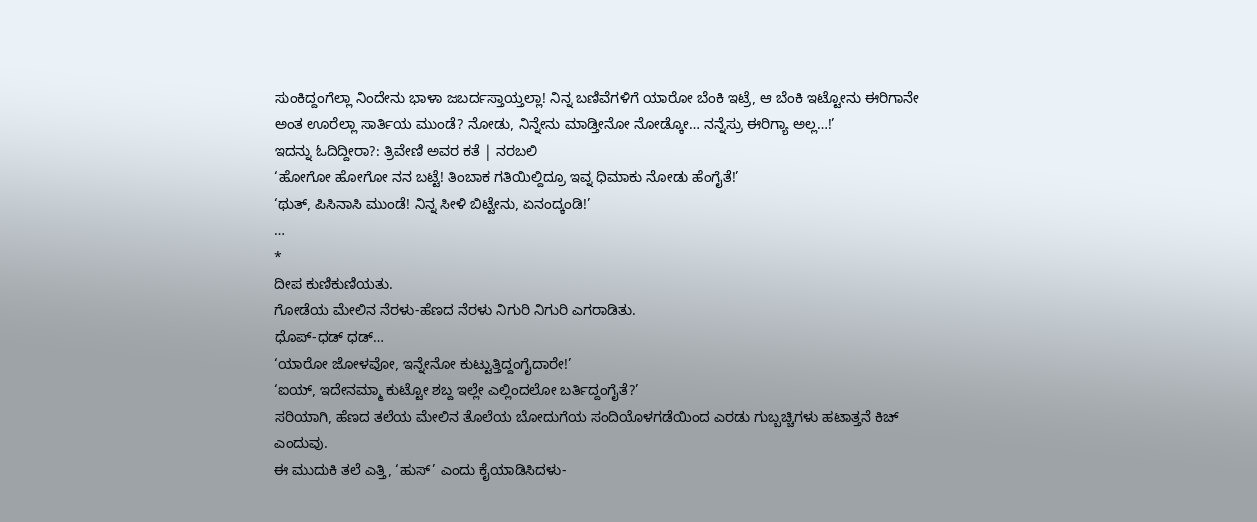ಸುಂಕಿದ್ದಂಗೆಲ್ಲಾ ನಿಂದೇನು ಭಾಳಾ ಜಬರ್ದಸ್ತಾಯ್ತಲ್ಲಾ! ನಿನ್ನ ಬಣಿವೆಗಳಿಗೆ ಯಾರೋ ಬೆಂಕಿ ಇಟ್ರೆ, ಆ ಬೆಂಕಿ ಇಟ್ಟೋನು ಈರಿಗಾನೇ ಅಂತ ಊರೆಲ್ಲಾ ಸಾರ್ತಿಯ ಮುಂಡೆ? ನೋಡು, ನಿನ್ನೇನು ಮಾಡ್ತೀನೋ ನೋಡ್ಕೋ… ನನ್ನೆಸ್ರು ಈರಿಗ್ಯಾ ಅಲ್ಲ…!’
ಇದನ್ನು ಓದಿದ್ದೀರಾ?: ತ್ರಿವೇಣಿ ಅವರ ಕತೆ | ನರಬಲಿ
‘ಹೋಗೋ ಹೋಗೋ ನನ ಬಟ್ಟೆ! ತಿಂಬಾಕ ಗತಿಯಿಲ್ದಿದ್ರೂ ಇವ್ನ ಧಿಮಾಕು ನೋಡು ಹೆಂಗೈತೆ!’
‘ಥುತ್, ಪಿಸಿನಾಸಿ ಮುಂಡೆ! ನಿನ್ನ ಸೀಳಿ ಬಿಟ್ಟೇನು, ಏನಂದ್ಕಂಡಿ!’
…
*
ದೀಪ ಕುಣಿಕುಣಿಯತು.
ಗೋಡೆಯ ಮೇಲಿನ ನೆರಳು-ಹೆಣದ ನೆರಳು ನಿಗುರಿ ನಿಗುರಿ ಎಗರಾಡಿತು.
ಧೊಪ್-ಧಡ್ ಧಡ್…
‘ಯಾರೋ ಜೋಳವೋ, ಇನ್ನೇನೋ ಕುಟ್ಟುತ್ತಿದ್ದಂಗೈದಾರೇ!’
‘ಐಯ್, ಇದೇನಮ್ಮಾ ಕುಟ್ಟೋ ಶಬ್ದ ಇಲ್ಲೇ ಎಲ್ಲಿಂದಲೋ ಬರ್ತಿದ್ದಂಗೈತೆ?’
ಸರಿಯಾಗಿ, ಹೆಣದ ತಲೆಯ ಮೇಲಿನ ತೊಲೆಯ ಬೋದುಗೆಯ ಸಂದಿಯೊಳಗಡೆಯಿಂದ ಎರಡು ಗುಬ್ಬಚ್ಚಿಗಳು ಹಟಾತ್ತನೆ ಕಿಚ್ ಎಂದುವು.
ಈ ಮುದುಕಿ ತಲೆ ಎತ್ತಿ, ‘ಹುಸ್’ ಎಂದು ಕೈಯಾಡಿಸಿದಳು-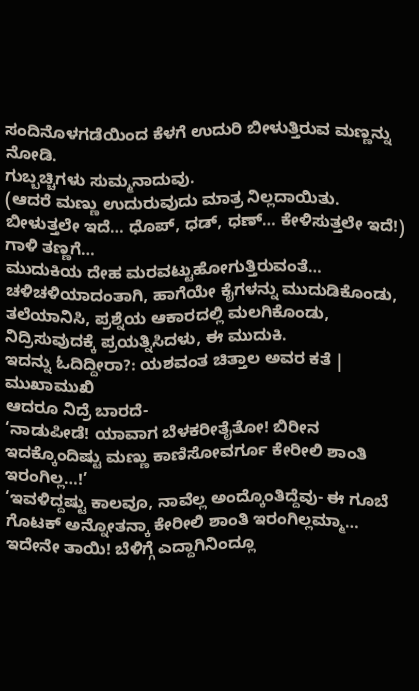ಸಂದಿನೊಳಗಡೆಯಿಂದ ಕೆಳಗೆ ಉದುರಿ ಬೀಳುತ್ತಿರುವ ಮಣ್ಣನ್ನು ನೋಡಿ.
ಗುಬ್ಬಚ್ಚಿಗಳು ಸುಮ್ಮನಾದುವು.
(ಆದರೆ ಮಣ್ಣು ಉದುರುವುದು ಮಾತ್ರ ನಿಲ್ಲದಾಯಿತು. ಬೀಳುತ್ತಲೇ ಇದೆ… ಧೊಪ್, ಧಡ್, ಧಣ್… ಕೇಳಿಸುತ್ತಲೇ ಇದೆ!)
ಗಾಳಿ ತಣ್ಣಗೆ…
ಮುದುಕಿಯ ದೇಹ ಮರವಟ್ಟುಹೋಗುತ್ತಿರುವಂತೆ…
ಚಳಿಚಳಿಯಾದಂತಾಗಿ, ಹಾಗೆಯೇ ಕೈಗಳನ್ನು ಮುದುಡಿಕೊಂಡು, ತಲೆಯಾನಿಸಿ, ಪ್ರಶ್ನೆಯ ಆಕಾರದಲ್ಲಿ ಮಲಗಿಕೊಂಡು, ನಿದ್ರಿಸುವುದಕ್ಕೆ ಪ್ರಯತ್ನಿಸಿದಳು, ಈ ಮುದುಕಿ.
ಇದನ್ನು ಓದಿದ್ದೀರಾ?: ಯಶವಂತ ಚಿತ್ತಾಲ ಅವರ ಕತೆ | ಮುಖಾಮುಖಿ
ಆದರೂ ನಿದ್ರೆ ಬಾರದೆ-
‘ನಾಡುಪೀಡೆ! ಯಾವಾಗ ಬೆಳಕರೀತೈತೋ! ಬಿರೀನ ಇದಕ್ಕೊಂದಿಷ್ಟು ಮಣ್ಣು ಕಾಣಿಸೋವರ್ಗೂ ಕೇರೀಲಿ ಶಾಂತಿ ಇರಂಗಿಲ್ಲ…!’
‘ಇವಳಿದ್ದಷ್ಟು ಕಾಲವೂ, ನಾವೆಲ್ಲ ಅಂದ್ಕೊಂತಿದ್ದೆವು- ಈ ಗೂಬೆ ಗೊಟಕ್ ಅನ್ನೋತನ್ಕಾ ಕೇರೀಲಿ ಶಾಂತಿ ಇರಂಗಿಲ್ಲಮ್ಮಾ… ಇದೇನೇ ತಾಯಿ! ಬೆಳಿಗ್ಗೆ ಎದ್ದಾಗಿನಿಂದ್ಲೂ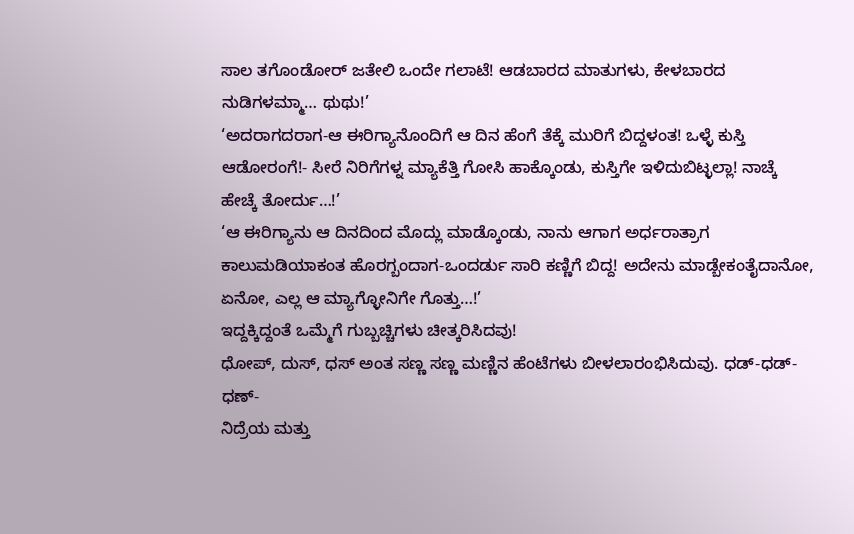ಸಾಲ ತಗೊಂಡೋರ್ ಜತೇಲಿ ಒಂದೇ ಗಲಾಟೆ! ಆಡಬಾರದ ಮಾತುಗಳು, ಕೇಳಬಾರದ ನುಡಿಗಳಮ್ಮಾ… ಥುಥು!’
‘ಅದರಾಗದರಾಗ-ಆ ಈರಿಗ್ಯಾನೊಂದಿಗೆ ಆ ದಿನ ಹೆಂಗೆ ತೆಕ್ಕೆ ಮುರಿಗೆ ಬಿದ್ದಳಂತ! ಒಳ್ಳೆ ಕುಸ್ತಿ ಆಡೋರಂಗೆ!- ಸೀರೆ ನಿರಿಗೆಗಳ್ನ ಮ್ಯಾಕೆತ್ತಿ ಗೋಸಿ ಹಾಕ್ಕೊಂಡು, ಕುಸ್ತಿಗೇ ಇಳಿದುಬಿಟ್ಳಲ್ಲಾ! ನಾಚ್ಕೆ ಹೇಚ್ಕೆ ತೋರ್ದು…!’
‘ಆ ಈರಿಗ್ಯಾನು ಆ ದಿನದಿಂದ ಮೊದ್ಲು ಮಾಡ್ಕೊಂಡು, ನಾನು ಆಗಾಗ ಅರ್ಧರಾತ್ರಾಗ ಕಾಲುಮಡಿಯಾಕಂತ ಹೊರಗ್ಬಂದಾಗ-ಒಂದರ್ಡು ಸಾರಿ ಕಣ್ಣಿಗೆ ಬಿದ್ದ! ಅದೇನು ಮಾಡ್ಬೇಕಂತೈದಾನೋ, ಏನೋ, ಎಲ್ಲ ಆ ಮ್ಯಾಗ್ಳೋನಿಗೇ ಗೊತ್ತು…!’
ಇದ್ದಕ್ಕಿದ್ದಂತೆ ಒಮ್ಮೆಗೆ ಗುಬ್ಬಚ್ಚಿಗಳು ಚೀತ್ಕರಿಸಿದವು!
ಧೋಪ್, ದುಸ್, ಧಸ್ ಅಂತ ಸಣ್ಣ ಸಣ್ಣ ಮಣ್ಣಿನ ಹೆಂಟೆಗಳು ಬೀಳಲಾರಂಭಿಸಿದುವು. ಧಡ್-ಧಡ್-ಧಣ್-
ನಿದ್ರೆಯ ಮತ್ತು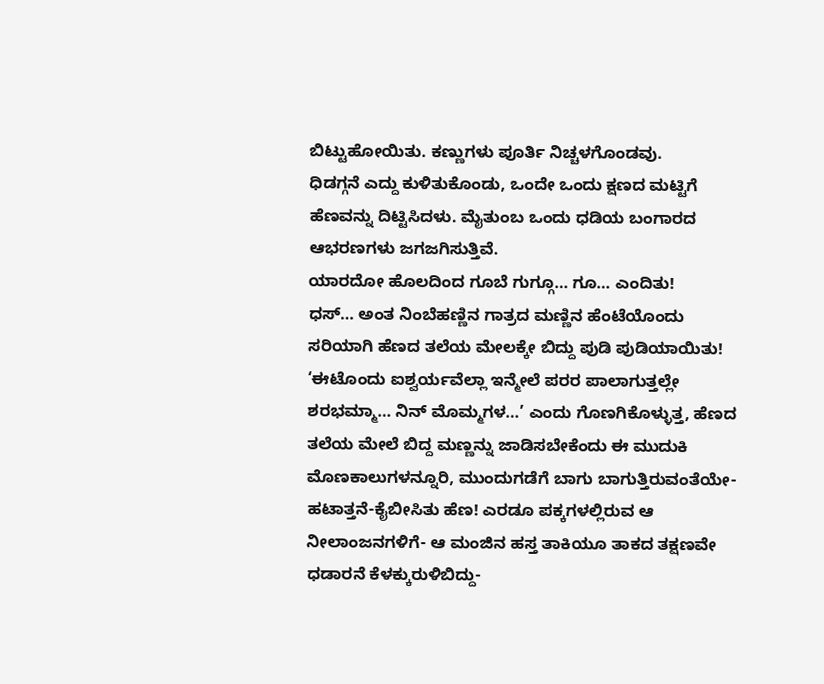ಬಿಟ್ಟುಹೋಯಿತು. ಕಣ್ಣುಗಳು ಪೂರ್ತಿ ನಿಚ್ಚಳಗೊಂಡವು.
ಧಿಡಗ್ಗನೆ ಎದ್ದು ಕುಳಿತುಕೊಂಡು, ಒಂದೇ ಒಂದು ಕ್ಷಣದ ಮಟ್ಟಿಗೆ ಹೆಣವನ್ನು ದಿಟ್ಟಿಸಿದಳು. ಮೈತುಂಬ ಒಂದು ಧಡಿಯ ಬಂಗಾರದ ಆಭರಣಗಳು ಜಗಜಗಿಸುತ್ತಿವೆ.
ಯಾರದೋ ಹೊಲದಿಂದ ಗೂಬೆ ಗುಗ್ಗೂ… ಗೂ… ಎಂದಿತು!
ಧಸ್… ಅಂತ ನಿಂಬೆಹಣ್ಣಿನ ಗಾತ್ರದ ಮಣ್ಣಿನ ಹೆಂಟೆಯೊಂದು ಸರಿಯಾಗಿ ಹೆಣದ ತಲೆಯ ಮೇಲಕ್ಕೇ ಬಿದ್ದು ಪುಡಿ ಪುಡಿಯಾಯಿತು!
‘ಈಟೊಂದು ಐಶ್ವರ್ಯವೆಲ್ಲಾ ಇನ್ಮೇಲೆ ಪರರ ಪಾಲಾಗುತ್ತಲ್ಲೇ ಶರಭಮ್ಮಾ… ನಿನ್ ಮೊಮ್ಮಗಳ…’ ಎಂದು ಗೊಣಗಿಕೊಳ್ಳುತ್ತ, ಹೆಣದ ತಲೆಯ ಮೇಲೆ ಬಿದ್ದ ಮಣ್ಣನ್ನು ಜಾಡಿಸಬೇಕೆಂದು ಈ ಮುದುಕಿ ಮೊಣಕಾಲುಗಳನ್ನೂರಿ, ಮುಂದುಗಡೆಗೆ ಬಾಗು ಬಾಗುತ್ತಿರುವಂತೆಯೇ-ಹಟಾತ್ತನೆ-ಕೈಬೀಸಿತು ಹೆಣ! ಎರಡೂ ಪಕ್ಕಗಳಲ್ಲಿರುವ ಆ ನೀಲಾಂಜನಗಳಿಗೆ- ಆ ಮಂಜಿನ ಹಸ್ತ ತಾಕಿಯೂ ತಾಕದ ತಕ್ಷಣವೇ ಧಡಾರನೆ ಕೆಳಕ್ಕುರುಳಿಬಿದ್ದು-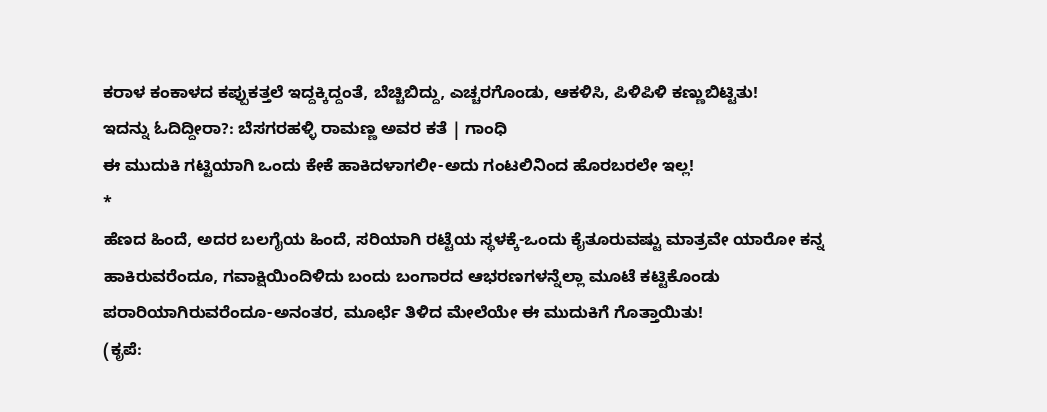ಕರಾಳ ಕಂಕಾಳದ ಕಪ್ಪುಕತ್ತಲೆ ಇದ್ದಕ್ಕಿದ್ದಂತೆ, ಬೆಚ್ಚಿಬಿದ್ದು, ಎಚ್ಚರಗೊಂಡು, ಆಕಳಿಸಿ, ಪಿಳಿಪಿಳಿ ಕಣ್ಣುಬಿಟ್ಟಿತು!
ಇದನ್ನು ಓದಿದ್ದೀರಾ?: ಬೆಸಗರಹಳ್ಳಿ ರಾಮಣ್ಣ ಅವರ ಕತೆ | ಗಾಂಧಿ
ಈ ಮುದುಕಿ ಗಟ್ಟಿಯಾಗಿ ಒಂದು ಕೇಕೆ ಹಾಕಿದಳಾಗಲೀ-ಅದು ಗಂಟಲಿನಿಂದ ಹೊರಬರಲೇ ಇಲ್ಲ!
*
ಹೆಣದ ಹಿಂದೆ, ಅದರ ಬಲಗೈಯ ಹಿಂದೆ, ಸರಿಯಾಗಿ ರಟ್ಟೆಯ ಸ್ಥಳಕ್ಕೆ-ಒಂದು ಕೈತೂರುವಷ್ಟು ಮಾತ್ರವೇ ಯಾರೋ ಕನ್ನ ಹಾಕಿರುವರೆಂದೂ, ಗವಾಕ್ಷಿಯಿಂದಿಳಿದು ಬಂದು ಬಂಗಾರದ ಆಭರಣಗಳನ್ನೆಲ್ಲಾ ಮೂಟೆ ಕಟ್ಟಿಕೊಂಡು ಪರಾರಿಯಾಗಿರುವರೆಂದೂ-ಅನಂತರ, ಮೂರ್ಛೆ ತಿಳಿದ ಮೇಲೆಯೇ ಈ ಮುದುಕಿಗೆ ಗೊತ್ತಾಯಿತು!
(ಕೃಪೆ: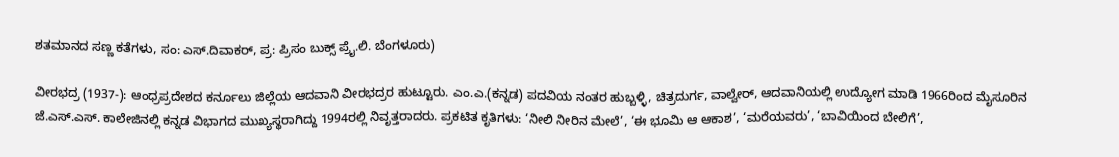ಶತಮಾನದ ಸಣ್ಣ ಕತೆಗಳು, ಸಂ: ಎಸ್.ದಿವಾಕರ್, ಪ್ರ: ಪ್ರಿಸಂ ಬುಕ್ಸ್ ಪ್ರೈ.ಲಿ. ಬೆಂಗಳೂರು)

ವೀರಭದ್ರ (1937-): ಆಂಧ್ರಪ್ರದೇಶದ ಕರ್ನೂಲು ಜಿಲ್ಲೆಯ ಆದವಾನಿ ವೀರಭದ್ರರ ಹುಟ್ಟೂರು. ಎಂ.ಎ.(ಕನ್ನಡ) ಪದವಿಯ ನಂತರ ಹುಬ್ಬಳ್ಳಿ, ಚಿತ್ರದುರ್ಗ, ವಾಲ್ವೇರ್, ಆದವಾನಿಯಲ್ಲಿ ಉದ್ಯೋಗ ಮಾಡಿ 1966ರಿಂದ ಮೈಸೂರಿನ ಜೆ.ಎಸ್.ಎಸ್. ಕಾಲೇಜಿನಲ್ಲಿ ಕನ್ನಡ ವಿಭಾಗದ ಮುಖ್ಯಸ್ಥರಾಗಿದ್ದು 1994ರಲ್ಲಿ ನಿವೃತ್ತರಾದರು. ಪ್ರಕಟಿತ ಕೃತಿಗಳು: ‘ನೀಲಿ ನೀರಿನ ಮೇಲೆ’, ‘ಈ ಭೂಮಿ ಆ ಆಕಾಶ’, ‘ಮರೆಯವರು’, ‘ಬಾವಿಯಿಂದ ಬೇಲಿಗೆ’,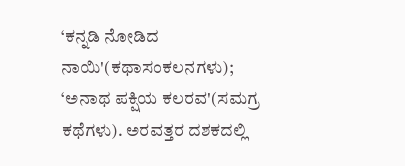‘ಕನ್ನಡಿ ನೋಡಿದ ನಾಯಿ'(ಕಥಾಸಂಕಲನಗಳು); ‘ಅನಾಥ ಪಕ್ಷಿಯ ಕಲರವ'(ಸಮಗ್ರ ಕಥೆಗಳು). ಅರವತ್ತರ ದಶಕದಲ್ಲಿ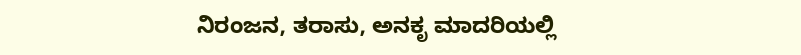ನಿರಂಜನ, ತರಾಸು, ಅನಕೃ ಮಾದರಿಯಲ್ಲಿ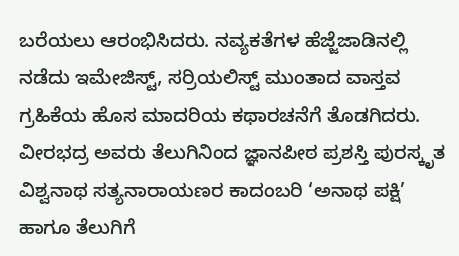ಬರೆಯಲು ಆರಂಭಿಸಿದರು. ನವ್ಯಕತೆಗಳ ಹೆಜ್ಜೆಜಾಡಿನಲ್ಲಿ ನಡೆದು ಇಮೇಜಿಸ್ಟ್, ಸರ್ರಿಯಲಿಸ್ಟ್ ಮುಂತಾದ ವಾಸ್ತವ ಗ್ರಹಿಕೆಯ ಹೊಸ ಮಾದರಿಯ ಕಥಾರಚನೆಗೆ ತೊಡಗಿದರು. ವೀರಭದ್ರ ಅವರು ತೆಲುಗಿನಿಂದ ಜ್ಞಾನಪೀಠ ಪ್ರಶಸ್ತಿ ಪುರಸ್ಕೃತ ವಿಶ್ವನಾಥ ಸತ್ಯನಾರಾಯಣರ ಕಾದಂಬರಿ ‘ಅನಾಥ ಪಕ್ಷಿ’ ಹಾಗೂ ತೆಲುಗಿಗೆ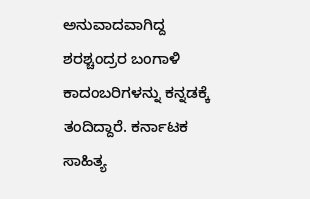ಅನುವಾದವಾಗಿದ್ದ ಶರಶ್ಚಂದ್ರರ ಬಂಗಾಳಿ ಕಾದಂಬರಿಗಳನ್ನು ಕನ್ನಡಕ್ಕೆ ತಂದಿದ್ದಾರೆ. ಕರ್ನಾಟಕ ಸಾಹಿತ್ಯ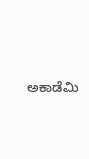ಅಕಾಡೆಮಿ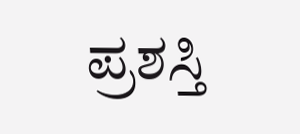ಪ್ರಶಸ್ತಿ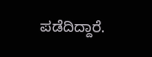ಪಡೆದಿದ್ದಾರೆ.